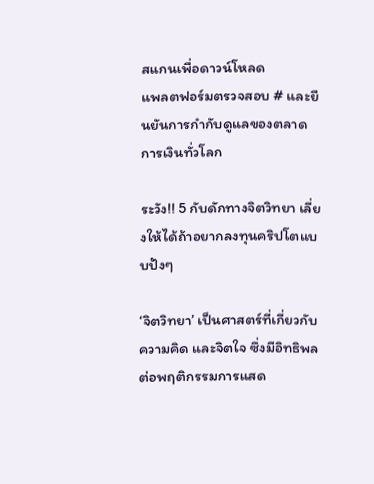สแกนเพื่อดาวน์โหลด
แพลตฟอร์มตรวจสอบ # และยืนยันการกำกับดูแลของตลาดการเงินทั่วโลก

ระวัง!! 5 กับดักทางจิตวิทยา เลี่ยงให้ได้ถ้าอยากลงทุนคริปโตแบบปังๆ

‘จิตวิทยา’ เป็นศาสตร์ที่เกี่ยวกับความคิด และจิตใจ ซึ่งมีอิทธิพลต่อพฤติกรรมการแสด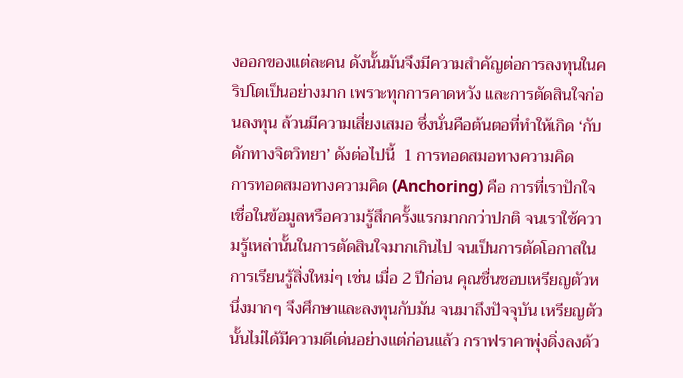งออกของแต่ละคน ดังนั้นมันจึงมีความสำคัญต่อการลงทุนในคริปโตเป็นอย่างมาก เพราะทุกการคาดหวัง และการตัดสินใจก่อนลงทุน ล้วนมีความเสี่ยงเสมอ ซึ่งนั่นคือต้นตอที่ทำให้เกิด ‘กับดักทางจิตวิทยา’ ดังต่อไปนี้  1 การทอดสมอทางความคิด    การทอดสมอทางความคิด (Anchoring) คือ การที่เราปักใจเชื่อในข้อมูลหรือความรู้สึกครั้งแรกมากกว่าปกติ จนเราใช้ความรู้เหล่านั้นในการตัดสินใจมากเกินไป จนเป็นการตัดโอกาสในการเรียนรู้สิ่งใหม่ๆ เช่น เมื่อ 2 ปีก่อน คุณชื่นชอบเหรียญตัวหนึ่งมากๆ จึงศึกษาและลงทุนกับมัน จนมาถึงปัจจุบัน เหรียญตัวนั้นไม่ได้มีความดีเด่นอย่างแต่ก่อนแล้ว กราฟราคาพุ่งดิ่งลงด้ว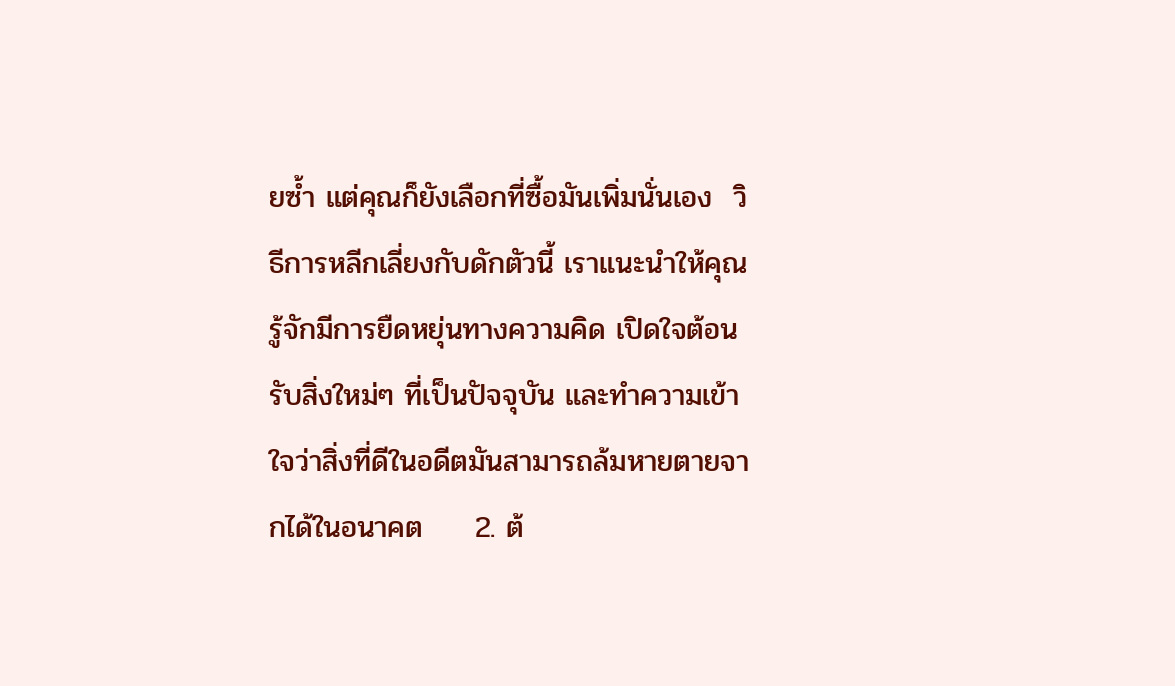ยซ้ำ แต่คุณก็ยังเลือกที่ซื้อมันเพิ่มนั่นเอง  วิธีการหลีกเลี่ยงกับดักตัวนี้ เราแนะนำให้คุณรู้จักมีการยืดหยุ่นทางความคิด เปิดใจต้อนรับสิ่งใหม่ๆ ที่เป็นปัจจุบัน และทำความเข้าใจว่าสิ่งที่ดีในอดีตมันสามารถล้มหายตายจากได้ในอนาคต     2. ต้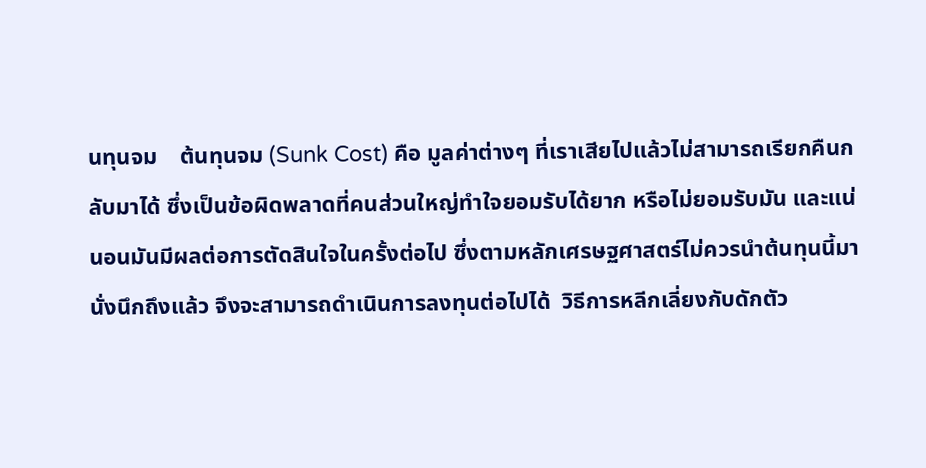นทุนจม    ต้นทุนจม (Sunk Cost) คือ มูลค่าต่างๆ ที่เราเสียไปแล้วไม่สามารถเรียกคืนกลับมาได้ ซึ่งเป็นข้อผิดพลาดที่คนส่วนใหญ่ทำใจยอมรับได้ยาก หรือไม่ยอมรับมัน และแน่นอนมันมีผลต่อการตัดสินใจในครั้งต่อไป ซึ่งตามหลักเศรษฐศาสตร์ไม่ควรนำต้นทุนนี้มานั่งนึกถึงแล้ว จึงจะสามารถดำเนินการลงทุนต่อไปได้  วิธีการหลีกเลี่ยงกับดักตัว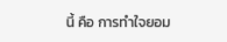นี้ คือ การทำใจยอม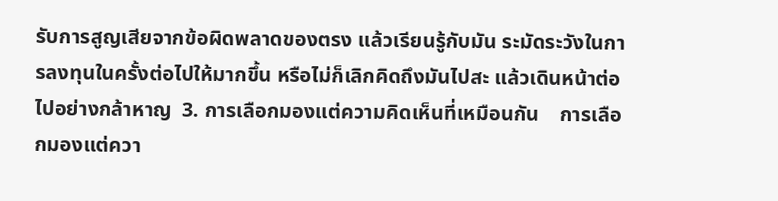รับการสูญเสียจากข้อผิดพลาดของตรง แล้วเรียนรู้กับมัน ระมัดระวังในการลงทุนในครั้งต่อไปให้มากขึ้น หรือไม่ก็เลิกคิดถึงมันไปสะ แล้วเดินหน้าต่อไปอย่างกล้าหาญ  3. การเลือกมองแต่ความคิดเห็นที่เหมือนกัน    การเลือกมองแต่ควา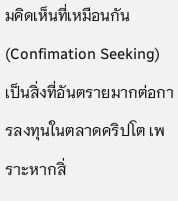มคิดเห็นที่เหมือนกัน(Confimation Seeking) เป็นสิ่งที่อันตรายมากต่อการลงทุนในตลาดคริปโต เพราะหากสิ่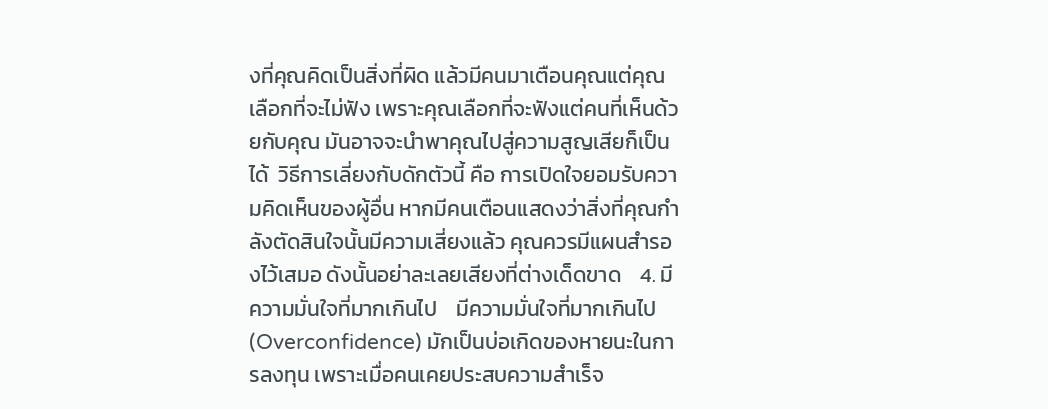งที่คุณคิดเป็นสิ่งที่ผิด แล้วมีคนมาเตือนคุณแต่คุณเลือกที่จะไม่ฟัง เพราะคุณเลือกที่จะฟังแต่คนที่เห็นด้วยกับคุณ มันอาจจะนำพาคุณไปสู่ความสูญเสียก็เป็นได้  วิธีการเลี่ยงกับดักตัวนี้ คือ การเปิดใจยอมรับความคิดเห็นของผู้อื่น หากมีคนเตือนแสดงว่าสิ่งที่คุณกำลังตัดสินใจนั้นมีความเสี่ยงแล้ว คุณควรมีแผนสำรองไว้เสมอ ดังนั้นอย่าละเลยเสียงที่ต่างเด็ดขาด    4. มีความมั่นใจที่มากเกินไป    มีความมั่นใจที่มากเกินไป (Overconfidence) มักเป็นบ่อเกิดของหายนะในการลงทุน เพราะเมื่อคนเคยประสบความสำเร็จ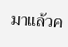มาแล้วค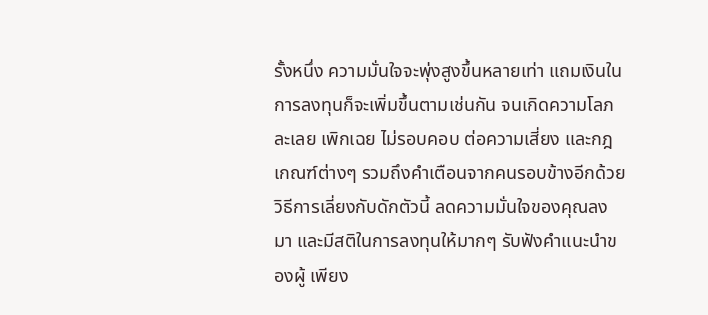รั้งหนึ่ง ความมั่นใจจะพุ่งสูงขึ้นหลายเท่า แถมเงินในการลงทุนก็จะเพิ่มขึ้นตามเช่นกัน จนเกิดความโลภ ละเลย เพิกเฉย ไม่รอบคอบ ต่อความเสี่ยง และกฎเกณฑ์ต่างๆ รวมถึงคำเตือนจากคนรอบข้างอีกด้วย  วิธีการเลี่ยงกับดักตัวนี้ ลดความมั่นใจของคุณลงมา และมีสติในการลงทุนให้มากๆ รับฟังคำแนะนำของผู้ เพียง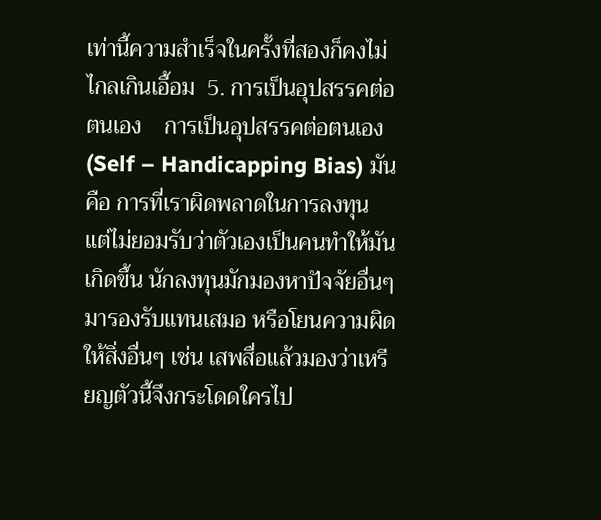เท่านี้ความสำเร็จในครั้งที่สองก็คงไม่ไกลเกินเอื้อม  5. การเป็นอุปสรรคต่อตนเอง    การเป็นอุปสรรคต่อตนเอง (Self – Handicapping Bias) มันคือ การที่เราผิดพลาดในการลงทุน แต่ไม่ยอมรับว่าตัวเองเป็นคนทำให้มันเกิดขึ้น นักลงทุนมักมองหาปัจจัยอื่นๆ มารองรับแทนเสมอ หรือโยนความผิดให้สิ่งอื่นๆ เช่น เสพสื่อแล้วมองว่าเหรียญตัวนี้จึงกระโดดใครไป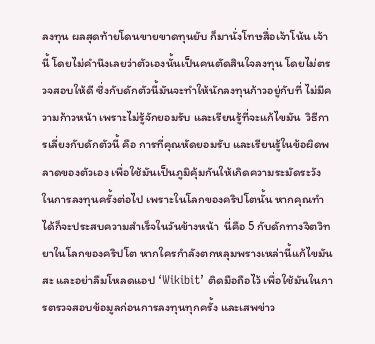ลงทุน ผลสุดท้ายโดนขายขาดทุนยับ ก็มานั่งโทษสื่อเจ้าโน้น เจ้านี้ โดยไม่คำนึงเลยว่าตัวเองนั้นเป็นคนตัดสินใจลงทุน โดยไม่ตรวจสอบให้ดี ซึ่งกับดักตัวนี้มันจะทำให้นักลงทุนก้าวอยู่กับที่ ไม่มีความก้าวหน้า เพราะไม่รู้จักยอมรับ และเรียนรู้ที่จะแก้ไขมัน  วิธีการเลี่ยงกับดักตัวนี้ คือ การที่คุณหัดยอมรับ และเรียนรู้ในข้อผิดพลาดของตัวเอง เพื่อใช้มันเป็นภูมิคุ้มกันให้เกิดความระมัดระวังในการลงทุนครั้งต่อไป เพราะในโลกของคริปโตนั้น หากคุณทำได้ก็จะประสบความสำเร็จในวันข้างหน้า  นี่คือ 5 กับดักทางจิตวิทยาในโลกของคริปโต หากใครกำลังตกหลุมพรางเหล่านี้แก้ไขมันสะ และอย่าลืมโหลดแอป ‘Wikibit’ ติดมือถือไว้ เพื่อใช้มันในการตรวจสอบข้อมูลก่อนการลงทุนทุกครั้ง และเสพข่าว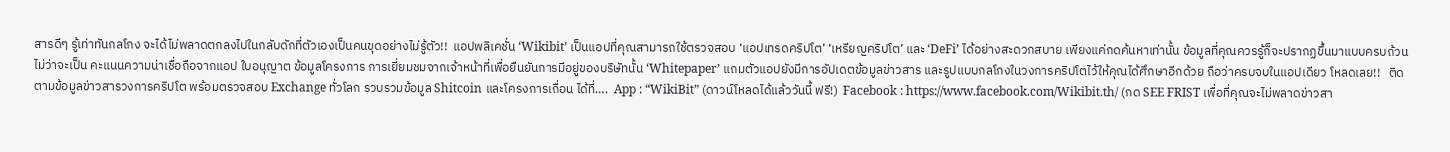สารดีๆ รู้เท่าทันกลโกง จะได้ไม่พลาดตกลงไปในกลับดักที่ตัวเองเป็นคนขุดอย่างไม่รู้ตัว!!  แอปพลิเคชั่น ‘Wikibit’ เป็นแอปที่คุณสามารถใช้ตรวจสอบ ‘แอปเทรดคริปโต’ ‘เหรียญคริปโต’ และ ‘DeFi’ ได้อย่างสะดวกสบาย เพียงแค่กดค้นหาเท่านั้น ข้อมูลที่คุณควรรู้ก็จะปรากฏขึ้นมาแบบครบถ้วน ไม่ว่าจะเป็น คะแนนความน่าเชื่อถือจากแอป ใบอนุญาต ข้อมูลโครงการ การเยี่ยมชมจากเจ้าหน้าที่เพื่อยืนยันการมีอยู่ของบริษัทนั้น ‘Whitepaper’ แถมตัวแอปยังมีการอัปเดตข้อมูลข่าวสาร และรูปแบบกลโกงในวงการคริปโตไว้ให้คุณได้ศึกษาอีกด้วย ถือว่าครบจบในแอปเดียว โหลดเลย!!   ติดตามข้อมูลข่าวสารวงการคริปโต พร้อมตรวจสอบ Exchange ทั่วโลก รวบรวมข้อมูล Shitcoin และโครงการเถื่อน ได้ที่….  App : “WikiBit” (ดาวน์โหลดได้แล้ววันนี้ ฟรี!)  Facebook : https://www.facebook.com/Wikibit.th/ (กด SEE FRIST เพื่อที่คุณจะไม่พลาดข่าวสา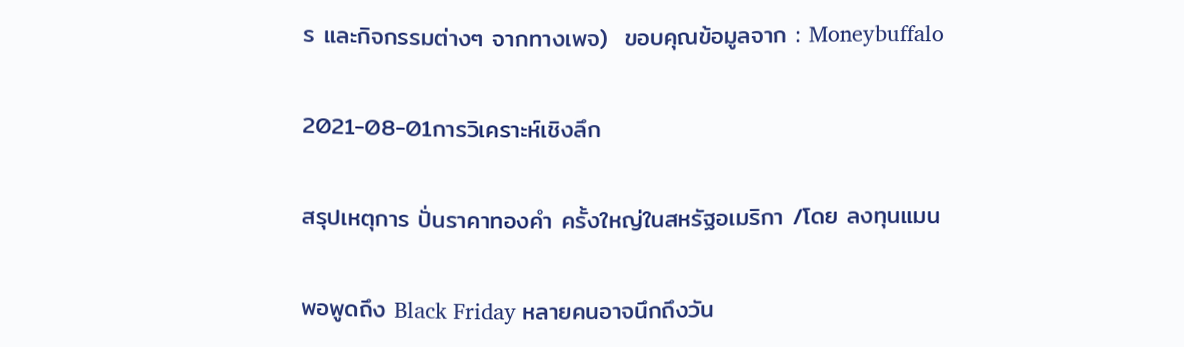ร และกิจกรรมต่างๆ จากทางเพจ)  ขอบคุณข้อมูลจาก : Moneybuffalo

2021-08-01การวิเคราะห์เชิงลึก

สรุปเหตุการ ปั่นราคาทองคำ ครั้งใหญ่ในสหรัฐอเมริกา /โดย ลงทุนแมน

พอพูดถึง Black Friday หลายคนอาจนึกถึงวัน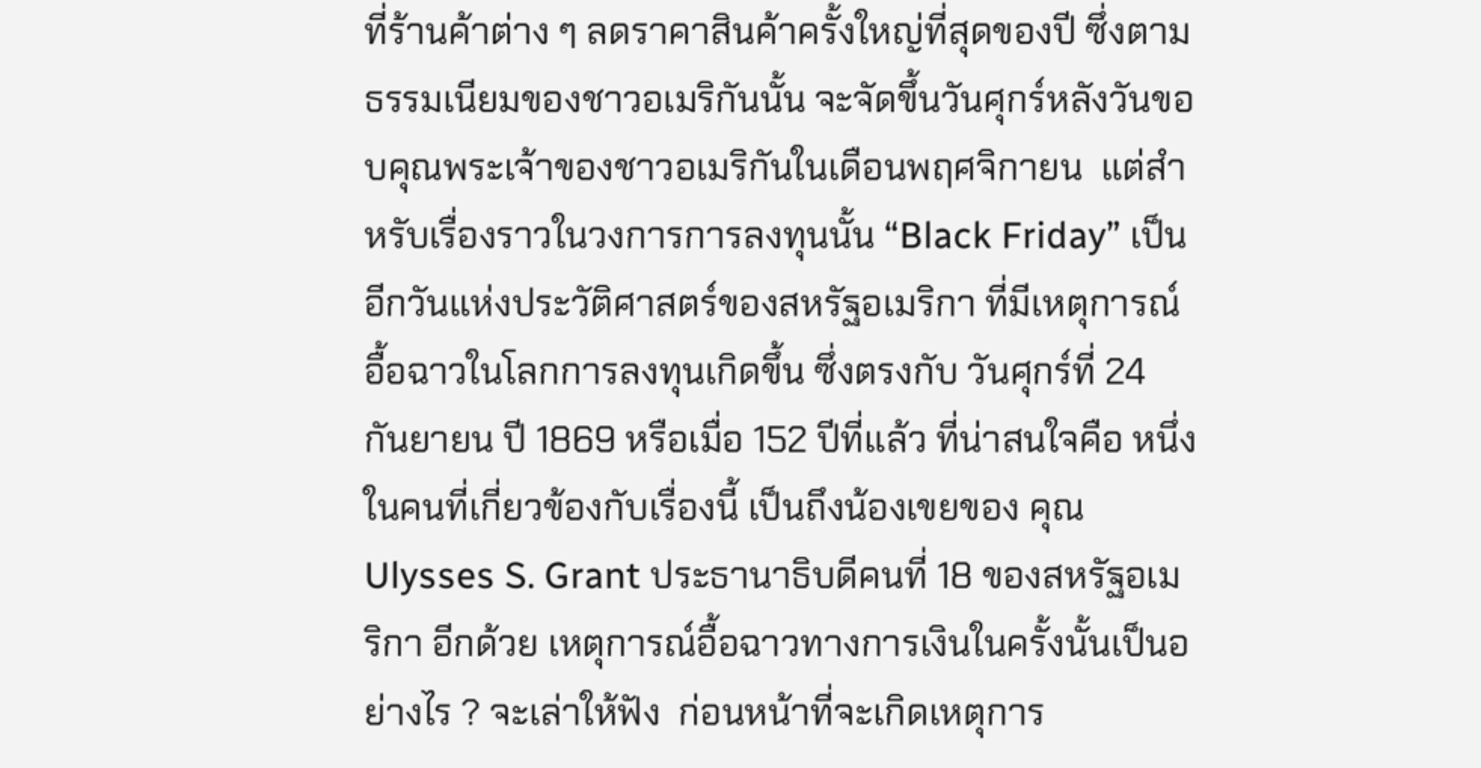ที่ร้านค้าต่าง ๆ ลดราคาสินค้าครั้งใหญ่ที่สุดของปี ซึ่งตามธรรมเนียมของชาวอเมริกันนั้น จะจัดขึ้นวันศุกร์หลังวันขอบคุณพระเจ้าของชาวอเมริกันในเดือนพฤศจิกายน  แต่สำหรับเรื่องราวในวงการการลงทุนนั้น “Black Friday” เป็นอีกวันแห่งประวัติศาสตร์ของสหรัฐอเมริกา ที่มีเหตุการณ์อื้อฉาวในโลกการลงทุนเกิดขึ้น ซึ่งตรงกับ วันศุกร์ที่ 24 กันยายน ปี 1869 หรือเมื่อ 152 ปีที่แล้ว ที่น่าสนใจคือ หนึ่งในคนที่เกี่ยวข้องกับเรื่องนี้ เป็นถึงน้องเขยของ คุณ Ulysses S. Grant ประธานาธิบดีคนที่ 18 ของสหรัฐอเมริกา อีกด้วย เหตุการณ์อื้อฉาวทางการเงินในครั้งนั้นเป็นอย่างไร ? จะเล่าให้ฟัง  ก่อนหน้าที่จะเกิดเหตุการ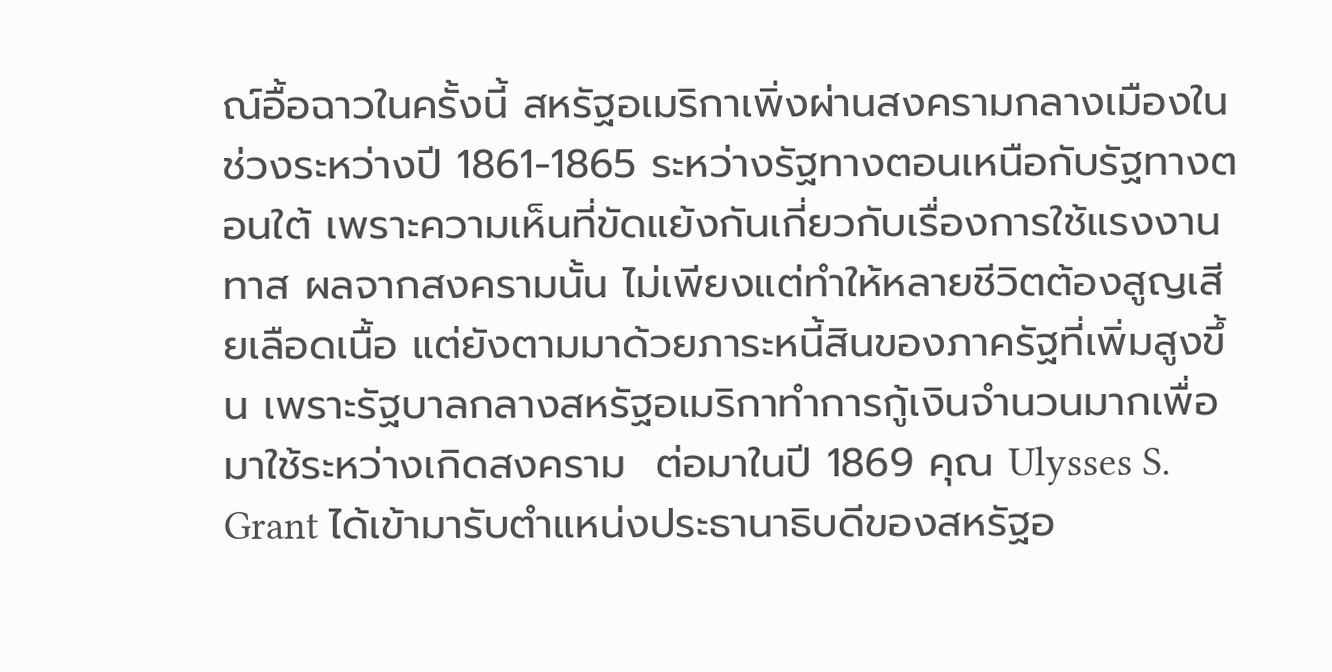ณ์อื้อฉาวในครั้งนี้ สหรัฐอเมริกาเพิ่งผ่านสงครามกลางเมืองในช่วงระหว่างปี 1861-1865 ระหว่างรัฐทางตอนเหนือกับรัฐทางตอนใต้ เพราะความเห็นที่ขัดแย้งกันเกี่ยวกับเรื่องการใช้แรงงานทาส ผลจากสงครามนั้น ไม่เพียงแต่ทำให้หลายชีวิตต้องสูญเสียเลือดเนื้อ แต่ยังตามมาด้วยภาระหนี้สินของภาครัฐที่เพิ่มสูงขึ้น เพราะรัฐบาลกลางสหรัฐอเมริกาทำการกู้เงินจำนวนมากเพื่อมาใช้ระหว่างเกิดสงคราม  ต่อมาในปี 1869 คุณ Ulysses S. Grant ได้เข้ามารับตำแหน่งประธานาธิบดีของสหรัฐอ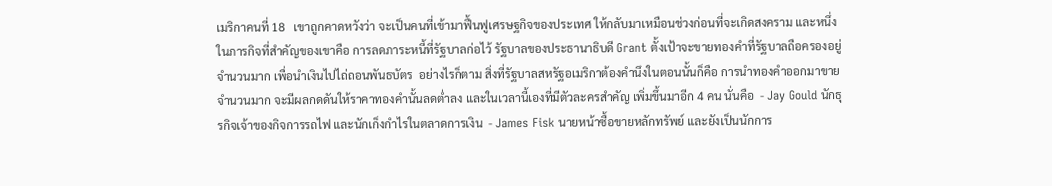เมริกาคนที่ 18   เขาถูกคาดหวังว่า จะเป็นคนที่เข้ามาฟื้นฟูเศรษฐกิจของประเทศ ให้กลับมาเหมือนช่วงก่อนที่จะเกิดสงคราม และหนึ่งในภารกิจที่สำคัญของเขาคือ การลดภาระหนี้ที่รัฐบาลก่อไว้ รัฐบาลของประธานาธิบดี Grant ตั้งเป้าจะขายทองคำที่รัฐบาลถือครองอยู่จำนวนมาก เพื่อนำเงินไปไถ่ถอนพันธบัตร  อย่างไรก็ตาม สิ่งที่รัฐบาลสหรัฐอเมริกาต้องคำนึงในตอนนั้นก็คือ การนำทองคำออกมาขายจำนวนมาก จะมีผลกดดันให้ราคาทองคำนั้นลดต่ำลง และในเวลานี้เองที่มีตัวละครสำคัญ เพิ่มขึ้นมาอีก 4 คน นั่นคือ  - Jay Gould นักธุรกิจเจ้าของกิจการรถไฟ และนักเก็งกำไรในตลาดการเงิน  - James Fisk นายหน้าซื้อขายหลักทรัพย์ และยังเป็นนักการ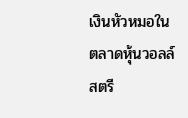เงินหัวหมอในตลาดหุ้นวอลล์สตรี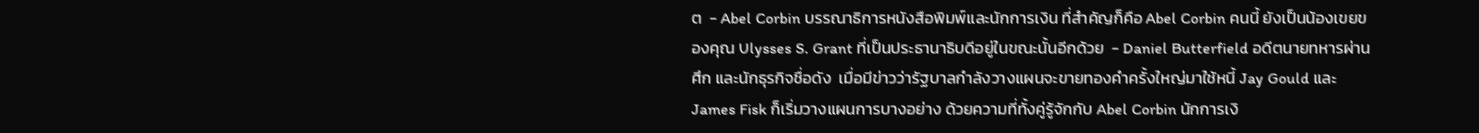ต  - Abel Corbin บรรณาธิการหนังสือพิมพ์และนักการเงิน ที่สำคัญก็คือ Abel Corbin คนนี้ ยังเป็นน้องเขยของคุณ Ulysses S. Grant ที่เป็นประธานาธิบดีอยู่ในขณะนั้นอีกด้วย  - Daniel Butterfield อดีตนายทหารผ่านศึก และนักธุรกิจชื่อดัง  เมื่อมีข่าวว่ารัฐบาลกำลังวางแผนจะขายทองคำครั้งใหญ่มาใช้หนี้ Jay Gould และ James Fisk ก็เริ่มวางแผนการบางอย่าง ด้วยความที่ทั้งคู่รู้จักกับ Abel Corbin นักการเงิ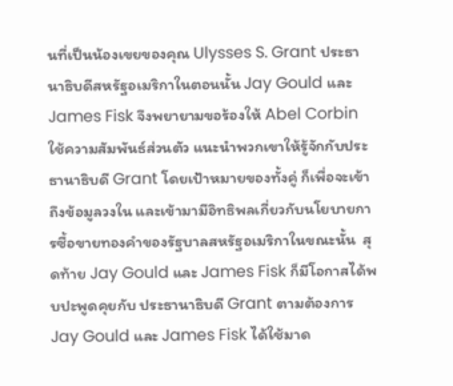นที่เป็นน้องเขยของคุณ Ulysses S. Grant ประธานาธิบดีสหรัฐอเมริกาในตอนนั้น Jay Gould และ James Fisk จึงพยายามขอร้องให้ Abel Corbin ใช้ความสัมพันธ์ส่วนตัว แนะนำพวกเขาให้รู้จักกับประธานาธิบดี Grant โดยเป้าหมายของทั้งคู่ ก็เพื่อจะเข้าถึงข้อมูลวงใน และเข้ามามีอิทธิพลเกี่ยวกับนโยบายการซื้อขายทองคำของรัฐบาลสหรัฐอเมริกาในขณะนั้น  สุดท้าย Jay Gould และ James Fisk ก็มีโอกาสได้พบปะพูดคุยกับ ประธานาธิบดี Grant ตามต้องการ Jay Gould และ James Fisk ได้ใช้มาด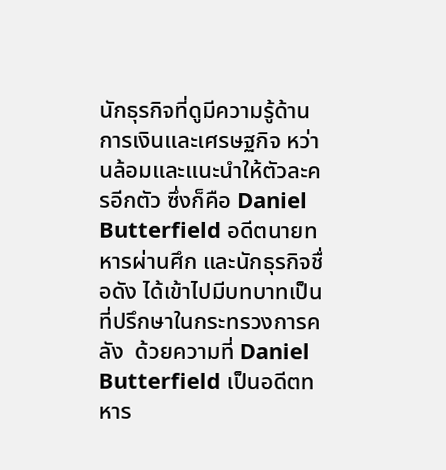นักธุรกิจที่ดูมีความรู้ด้านการเงินและเศรษฐกิจ หว่านล้อมและแนะนำให้ตัวละครอีกตัว ซึ่งก็คือ Daniel Butterfield อดีตนายทหารผ่านศึก และนักธุรกิจชื่อดัง ได้เข้าไปมีบทบาทเป็นที่ปรึกษาในกระทรวงการคลัง  ด้วยความที่ Daniel Butterfield เป็นอดีตทหาร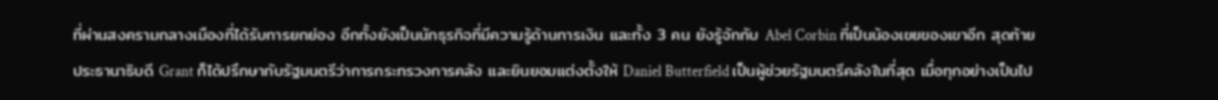ที่ผ่านสงครามกลางเมืองที่ได้รับการยกย่อง อีกทั้งยังเป็นนักธุรกิจที่มีความรู้ด้านการเงิน และทั้ง 3 คน ยังรู้จักกับ Abel Corbin ที่เป็นน้องเขยของเขาอีก สุดท้าย ประธานาธิบดี Grant ก็ได้ปรึกษากับรัฐมนตรีว่าการกระทรวงการคลัง และยินยอมแต่งตั้งให้ Daniel Butterfield เป็นผู้ช่วยรัฐมนตรีคลังในที่สุด เมื่อทุกอย่างเป็นไป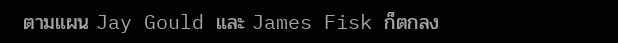ตามแผน Jay Gould และ James Fisk ก็ตกลง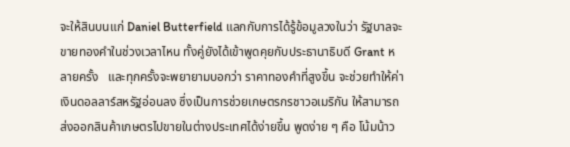จะให้สินบนแก่ Daniel Butterfield แลกกับการได้รู้ข้อมูลวงในว่า รัฐบาลจะขายทองคำในช่วงเวลาไหน ทั้งคู่ยังได้เข้าพูดคุยกับประธานาธิบดี Grant หลายครั้ง   และทุกครั้งจะพยายามบอกว่า ราคาทองคำที่สูงขึ้น จะช่วยทำให้ค่าเงินดอลลาร์สหรัฐอ่อนลง ซึ่งเป็นการช่วยเกษตรกรชาวอเมริกัน ให้สามารถส่งออกสินค้าเกษตรไปขายในต่างประเทศได้ง่ายขึ้น พูดง่าย ๆ คือ โน้มน้าว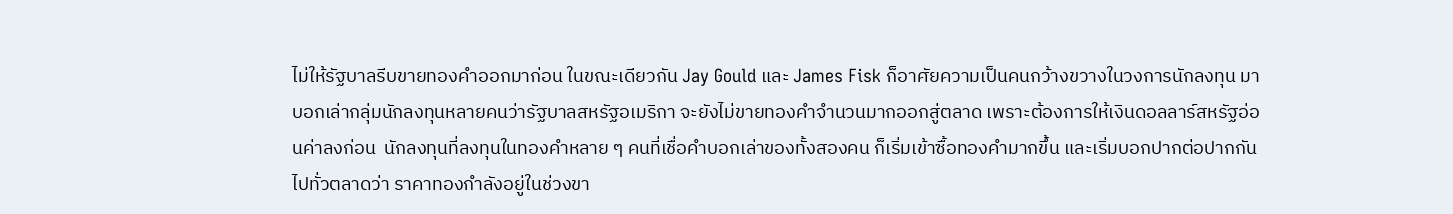ไม่ให้รัฐบาลรีบขายทองคำออกมาก่อน ในขณะเดียวกัน Jay Gould และ James Fisk ก็อาศัยความเป็นคนกว้างขวางในวงการนักลงทุน มาบอกเล่ากลุ่มนักลงทุนหลายคนว่ารัฐบาลสหรัฐอเมริกา จะยังไม่ขายทองคำจำนวนมากออกสู่ตลาด เพราะต้องการให้เงินดอลลาร์สหรัฐอ่อนค่าลงก่อน  นักลงทุนที่ลงทุนในทองคำหลาย ๆ คนที่เชื่อคำบอกเล่าของทั้งสองคน ก็เริ่มเข้าซื้อทองคำมากขึ้น และเริ่มบอกปากต่อปากกันไปทั่วตลาดว่า ราคาทองกำลังอยู่ในช่วงขา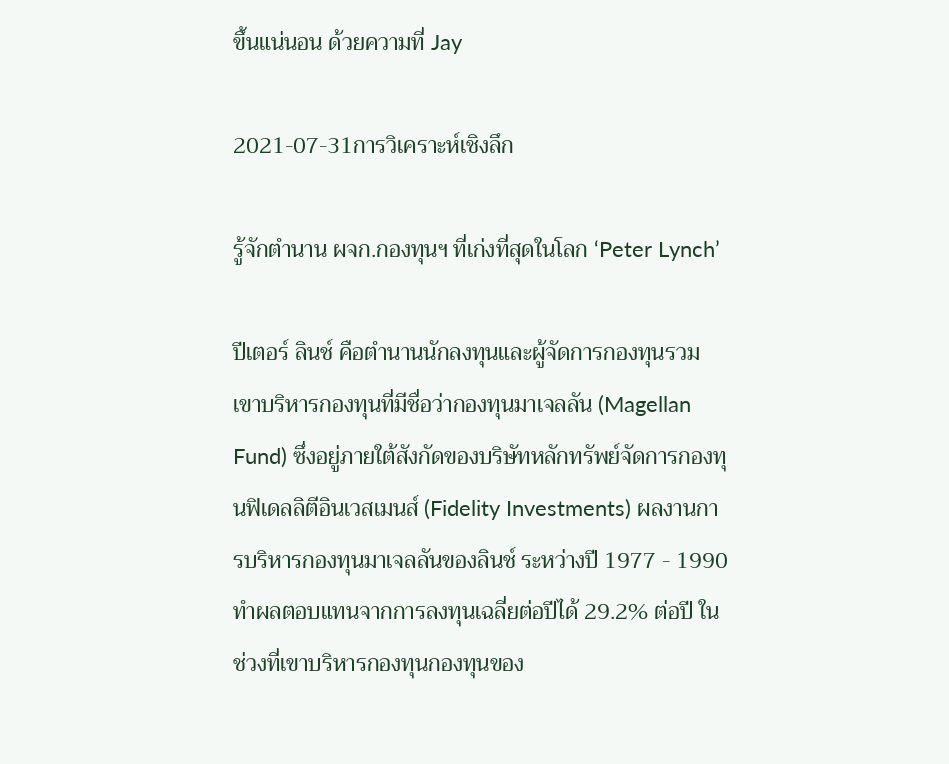ขึ้นแน่นอน ด้วยความที่ Jay

2021-07-31การวิเคราะห์เชิงลึก

รู้จักตำนาน ผจก.กองทุนฯ ที่เก่งที่สุดในโลก ‘Peter Lynch’

ปีเตอร์ ลินช์ คือตำนานนักลงทุนและผู้จัดการกองทุนรวม เขาบริหารกองทุนที่มีชื่อว่ากองทุนมาเจลลัน (Magellan Fund) ซึ่งอยู่ภายใต้สังกัดของบริษัทหลักทรัพย์จัดการกองทุนฟิเดลลิตีอินเวสเมนส์ (Fidelity Investments) ผลงานการบริหารกองทุนมาเจลลันของลินช์ ระหว่างปี 1977 - 1990 ทำผลตอบแทนจากการลงทุนเฉลี่ยต่อปีได้ 29.2% ต่อปี ในช่วงที่เขาบริหารกองทุนกองทุนของ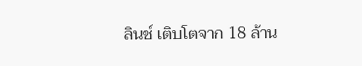ลินช์ เติบโตจาก 18 ล้าน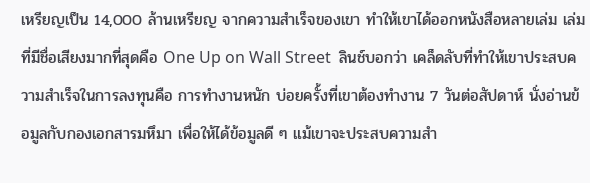เหรียญเป็น 14,000 ล้านเหรียญ จากความสำเร็จของเขา ทำให้เขาได้ออกหนังสือหลายเล่ม เล่มที่มีชื่อเสียงมากที่สุดคือ One Up on Wall Street  ลินช์บอกว่า เคล็ดลับที่ทำให้เขาประสบความสำเร็จในการลงทุนคือ การทำงานหนัก บ่อยครั้งที่เขาต้องทำงาน 7 วันต่อสัปดาห์ นั่งอ่านข้อมูลกับกองเอกสารมหึมา เพื่อให้ได้ข้อมูลดี ๆ แม้เขาจะประสบความสำ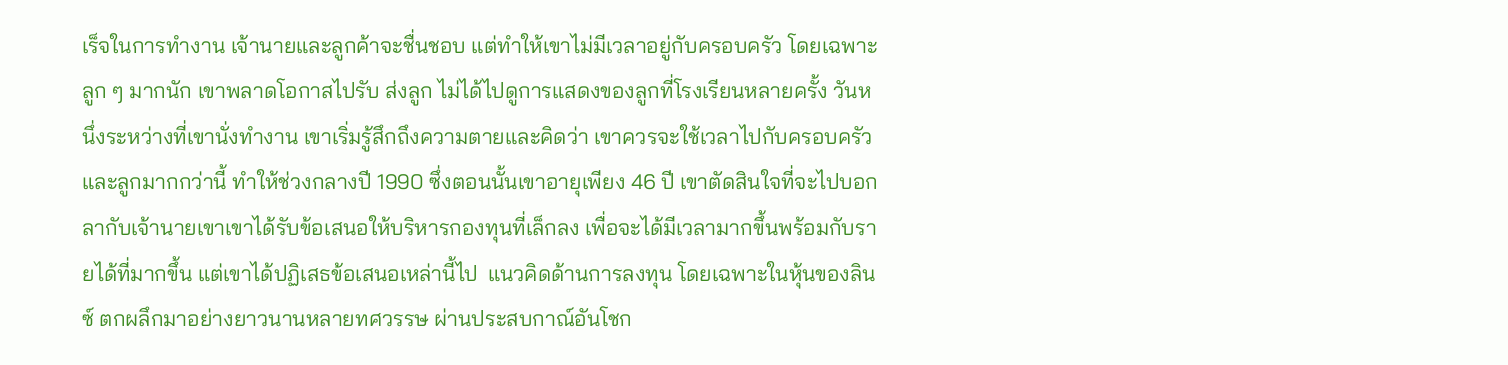เร็จในการทำงาน เจ้านายและลูกค้าจะชื่นชอบ แต่ทำให้เขาไม่มีเวลาอยู่กับครอบครัว โดยเฉพาะลูก ๆ มากนัก เขาพลาดโอกาสไปรับ ส่งลูก ไม่ได้ไปดูการแสดงของลูกที่โรงเรียนหลายครั้ง วันหนึ่งระหว่างที่เขานั่งทำงาน เขาเริ่มรู้สึกถึงความตายและคิดว่า เขาควรจะใช้เวลาไปกับครอบครัวและลูกมากกว่านี้ ทำให้ช่วงกลางปี 1990 ซึ่งตอนนั้นเขาอายุเพียง 46 ปี เขาตัดสินใจที่จะไปบอกลากับเจ้านายเขาเขาได้รับข้อเสนอให้บริหารกองทุนที่เล็กลง เพื่อจะได้มีเวลามากขึ้นพร้อมกับรายได้ที่มากขึ้น แต่เขาได้ปฏิเสธข้อเสนอเหล่านี้ไป  แนวคิดด้านการลงทุน โดยเฉพาะในหุ้นของลินซ์ ตกผลึกมาอย่างยาวนานหลายทศวรรษ ผ่านประสบกาณ์อันโชก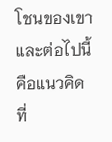โชนของเขา และต่อไปนี้คือแนวคิด ที่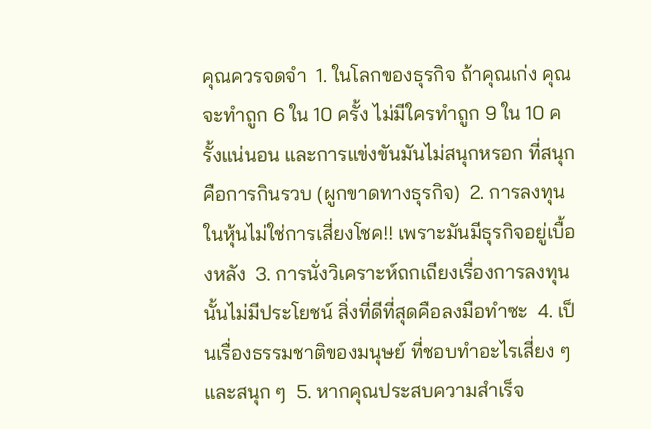คุณควรจดจำ  1. ในโลกของธุรกิจ ถ้าคุณเก่ง คุณจะทำถูก 6 ใน 10 ครั้ง ไม่มีใครทำถูก 9 ใน 10 ครั้งแน่นอน และการแข่งขันมันไม่สนุกหรอก ที่สนุกคือการกินรวบ (ผูกขาดทางธุรกิจ)  2. การลงทุนในหุ้นไม่ใช่การเสี่ยงโชค!! เพราะมันมีธุรกิจอยู่เบื้องหลัง  3. การนั่งวิเคราะห์ถกเถียงเรื่องการลงทุนนั้นไม่มีประโยชน์ สิ่งที่ดีที่สุดคือลงมือทำซะ  4. เป็นเรื่องธรรมชาติของมนุษย์ ที่ชอบทำอะไรเสี่ยง ๆ และสนุก ๆ  5. หากคุณประสบความสำเร็จ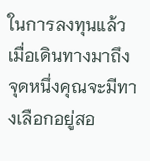ในการลงทุนแล้ว เมื่อเดินทางมาถึงจุดหนึ่งคุณจะมีทางเลือกอยู่สอ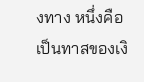งทาง หนึ่งคือ เป็นทาสของเงิ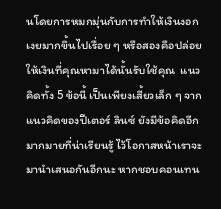นโดยการหมกมุ่นกับการทำให้เงินงอกเงยมากขึ้นไปเรื่อย ๆ หรือสองคือปล่อยให้เงินที่คุณหามาได้นั้นรับใช้คุณ  แนวคิดทั้ง 5 ข้อนี้ เป็นเพียงเสี้ยวเล็ก ๆ จากแนวคิดของปีเตอร์ ลินซ์ ยังมีข้อคิดอีกมากมายที่น่าเรียนรู้ ไว้โอกาสหน้าเราจะมานำเสนอกันอีกนะ หากชอบคอนเทน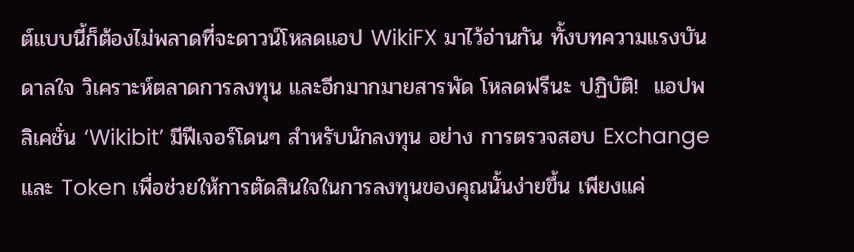ต์แบบนี้ก็ต้องไม่พลาดที่จะดาวน์โหลดแอป WikiFX มาไว้อ่านกัน ทั้งบทความแรงบันดาลใจ วิเคราะห์ตลาดการลงทุน และอีกมากมายสารพัด โหลดฟรีนะ ปฏิบัติ!  แอปพลิเคชั่น ‘Wikibit’ มีฟีเจอร์โดนๆ สำหรับนักลงทุน อย่าง การตรวจสอบ Exchange และ Token เพื่อช่วยให้การตัดสินใจในการลงทุนของคุณนั้นง่ายขึ้น เพียงแค่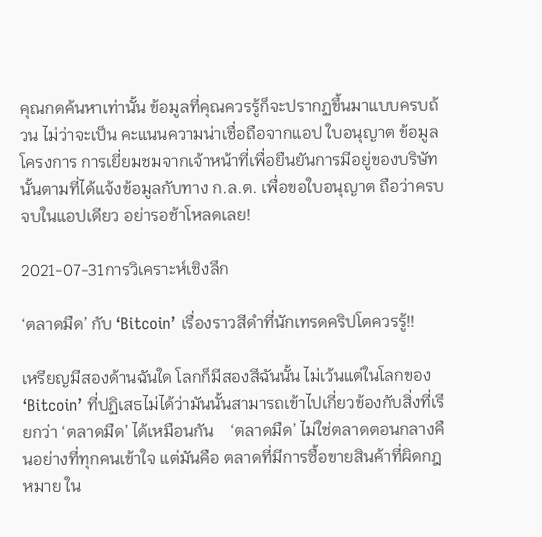คุณกดค้นหาเท่านั้น ข้อมูลที่คุณควรรู้ก็จะปรากฏขึ้นมาแบบครบถ้วน ไม่ว่าจะเป็น คะแนนความน่าเชื่อถือจากแอป ใบอนุญาต ข้อมูลโครงการ การเยี่ยมชมจากเจ้าหน้าที่เพื่อยืนยันการมีอยู่ของบริษัทนั้นตามที่ได้แจ้งข้อมูลกับทาง ก.ล.ต. เพื่อขอใบอนุญาต ถือว่าครบจบในแอปเดียว อย่ารอช้าโหลดเลย!

2021-07-31การวิเคราะห์เชิงลึก

‘ตลาดมืด’ กับ ‘Bitcoin’ เรื่องราวสีดำที่นักเทรดคริปโตควรรู้!!

เหรียญมีสองด้านฉันใด โลกก็มีสองสีฉันนั้น ไม่เว้นแต่ในโลกของ ‘Bitcoin’ ที่ปฏิเสธไม่ได้ว่ามันนั้นสามารถเข้าไปเกี่ยวข้องกับสิ่งที่เรียกว่า ‘ตลาดมืด’ ได้เหมือนกัน    ‘ตลาดมืด’ ไม่ใช่ตลาดตอนกลางคืนอย่างที่ทุกคนเข้าใจ แต่มันคือ ตลาดที่มีการซื้อขายสินค้าที่ผิดกฎหมาย ใน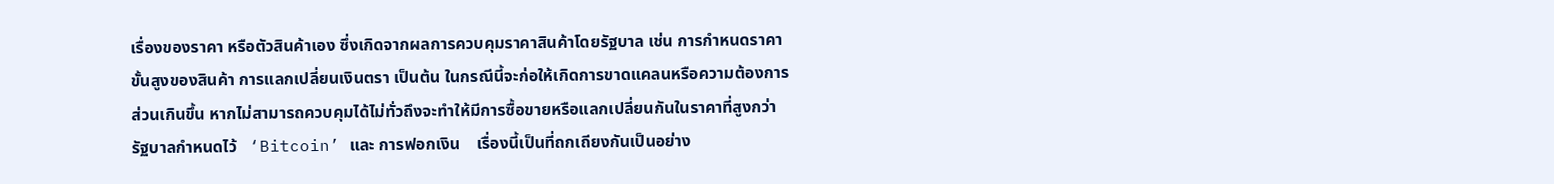เรื่องของราคา หรือตัวสินค้าเอง ซึ่งเกิดจากผลการควบคุมราคาสินค้าโดยรัฐบาล เช่น การกำหนดราคาขั้นสูงของสินค้า การแลกเปลี่ยนเงินตรา เป็นต้น ในกรณีนี้จะก่อให้เกิดการขาดแคลนหรือความต้องการส่วนเกินขึ้น หากไม่สามารถควบคุมได้ไม่ทั่วถึงจะทำให้มีการซื้อขายหรือแลกเปลี่ยนกันในราคาที่สูงกว่ารัฐบาลกำหนดไว้   ‘Bitcoin’ และ การฟอกเงิน    เรื่องนี้เป็นที่ถกเถียงกันเป็นอย่าง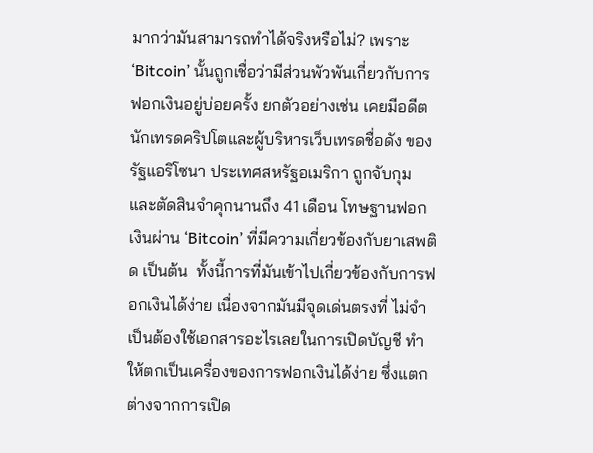มากว่ามันสามารถทำได้จริงหรือไม่? เพราะ ‘Bitcoin’ นั้นถูกเชื่อว่ามีส่วนพัวพันเกี่ยวกับการฟอกเงินอยู่บ่อยครั้ง ยกตัวอย่างเช่น เคยมีอดีตนักเทรดคริปโตและผู้บริหารเว็บเทรดชื่อดัง ของรัฐแอริโซนา ประเทศสหรัฐอเมริกา ถูกจับกุม และตัดสินจำคุกนานถึง 41 เดือน โทษฐานฟอกเงินผ่าน ‘Bitcoin’ ที่มีความเกี่ยวข้องกับยาเสพติด เป็นต้น  ทั้งนี้การที่มันเข้าไปเกี่ยวข้องกับการฟอกเงินได้ง่าย เนื่องจากมันมีจุดเด่นตรงที่ ไม่จำเป็นต้องใช้เอกสารอะไรเลยในการเปิดบัญชี ทำให้ตกเป็นเครื่องของการฟอกเงินได้ง่าย ซึ่งแตกต่างจากการเปิด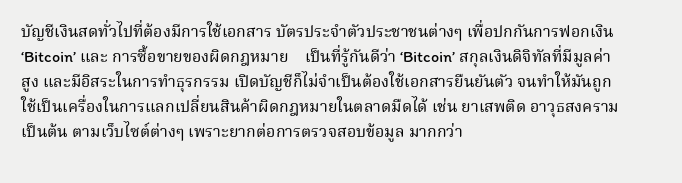บัญชีเงินสดทั่วไปที่ต้องมีการใช้เอกสาร บัตรประจำตัวประชาชนต่างๆ เพื่อปกกันการฟอกเงิน   ‘Bitcoin’ และ การซื้อขายของผิดกฎหมาย    เป็นที่รู้กันดีว่า ‘Bitcoin’ สกุลเงินดิจิทัลที่มีมูลค่าสูง และมีอิสระในการทำธุรกรรม เปิดบัญชีก็ไม่จำเป็นต้องใช้เอกสารยืนยันตัว จนทำให้มันถูกใช้เป็นเครื่องในการแลกเปลี่ยนสินค้าผิดกฎหมายในตลาดมืดได้ เช่น ยาเสพติด อาวุธสงคราม เป็นต้น ตามเว็บไซต์ต่างๆ เพราะยากต่อการตรวจสอบข้อมูล มากกว่า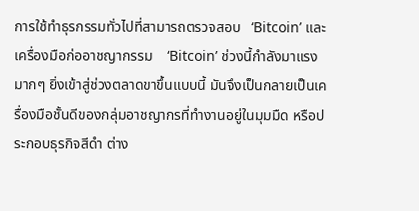การใช้ทำธุรกรรมทั่วไปที่สามารถตรวจสอบ   ‘Bitcoin’ และ เครื่องมือก่ออาชญากรรม    ‘Bitcoin’ ช่วงนี้กำลังมาแรงมากๆ ยิ่งเข้าสู่ช่วงตลาดขาขึ้นแบบนี้ มันจึงเป็นกลายเป็นเครื่องมือชั้นดีของกลุ่มอาชญากรที่ทำงานอยู่ในมุมมืด หรือประกอบธุรกิจสีดำ ต่าง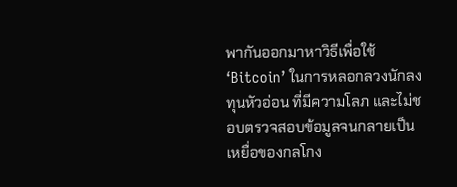พากันออกมาหาวิธีเพื่อใช้ ‘Bitcoin’ ในการหลอกลวงนักลงทุนหัวอ่อน ที่มีความโลภ และไม่ชอบตรวจสอบข้อมูลจนกลายเป็นเหยื่อของกลโกง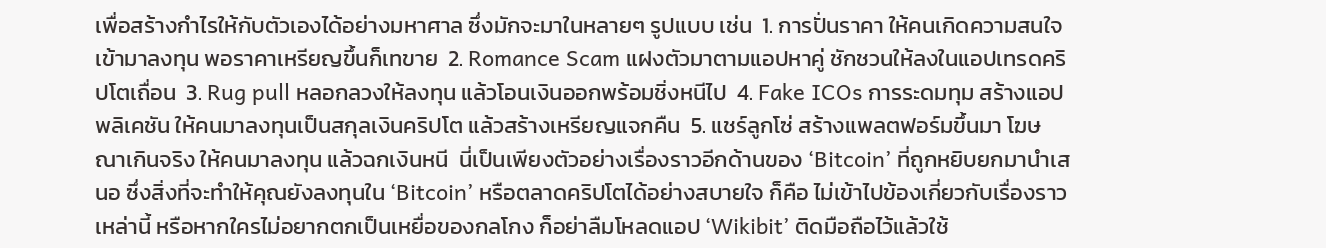เพื่อสร้างกำไรให้กับตัวเองได้อย่างมหาศาล ซึ่งมักจะมาในหลายๆ รูปแบบ เช่น  1. การปั่นราคา ให้คนเกิดความสนใจเข้ามาลงทุน พอราคาเหรียญขึ้นก็เทขาย  2. Romance Scam แฝงตัวมาตามแอปหาคู่ ชักชวนให้ลงในแอปเทรดคริปโตเถื่อน  3. Rug pull หลอกลวงให้ลงทุน แล้วโอนเงินออกพร้อมชิ่งหนีไป  4. Fake ICOs การระดมทุม สร้างแอปพลิเคชัน ให้คนมาลงทุนเป็นสกุลเงินคริปโต แล้วสร้างเหรียญแจกคืน  5. แชร์ลูกโซ่ สร้างแพลตฟอร์มขึ้นมา โฆษณาเกินจริง ให้คนมาลงทุน แล้วฉกเงินหนี  นี่เป็นเพียงตัวอย่างเรื่องราวอีกด้านของ ‘Bitcoin’ ที่ถูกหยิบยกมานำเสนอ ซึ่งสิ่งที่จะทำให้คุณยังลงทุนใน ‘Bitcoin’ หรือตลาดคริปโตได้อย่างสบายใจ ก็คือ ไม่เข้าไปข้องเกี่ยวกับเรื่องราวเหล่านี้ หรือหากใครไม่อยากตกเป็นเหยื่อของกลโกง ก็อย่าลืมโหลดแอป ‘Wikibit’ ติดมือถือไว้แล้วใช้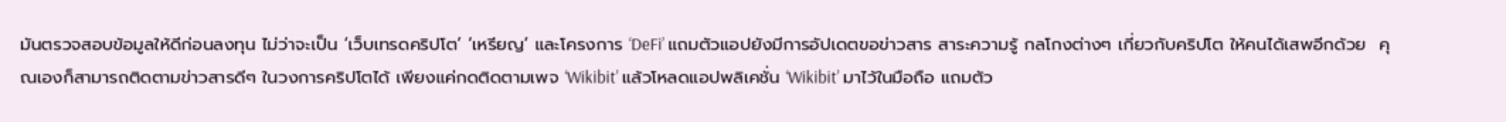มันตรวจสอบข้อมูลให้ดีก่อนลงทุน ไม่ว่าจะเป็น ‘เว็บเทรดคริปโต’ ‘เหรียญ’ และโครงการ ‘DeFi’ แถมตัวแอปยังมีการอัปเดตขอข่าวสาร สาระความรู้ กลโกงต่างๆ เกี่ยวกับคริปโต ให้คนได้เสพอีกด้วย  คุณเองก็สามารถติดตามข่าวสารดีๆ ในวงการคริปโตได้ เพียงแค่กดติดตามเพจ ‘Wikibit’ แล้วโหลดแอปพลิเคชั่น ‘Wikibit’ มาไว้ในมือถือ แถมตัว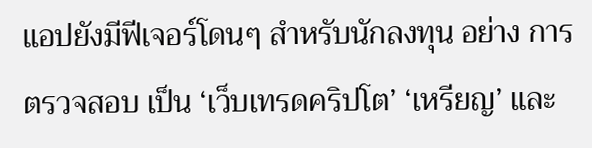แอปยังมีฟีเจอร์โดนๆ สำหรับนักลงทุน อย่าง การตรวจสอบ เป็น ‘เว็บเทรดคริปโต’ ‘เหรียญ’ และ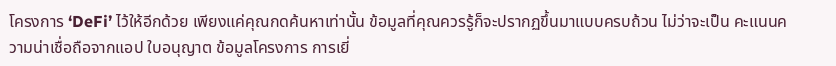โครงการ ‘DeFi’ ไว้ให้อีกด้วย เพียงแค่คุณกดค้นหาเท่านั้น ข้อมูลที่คุณควรรู้ก็จะปรากฏขึ้นมาแบบครบถ้วน ไม่ว่าจะเป็น คะแนนความน่าเชื่อถือจากแอป ใบอนุญาต ข้อมูลโครงการ การเยี่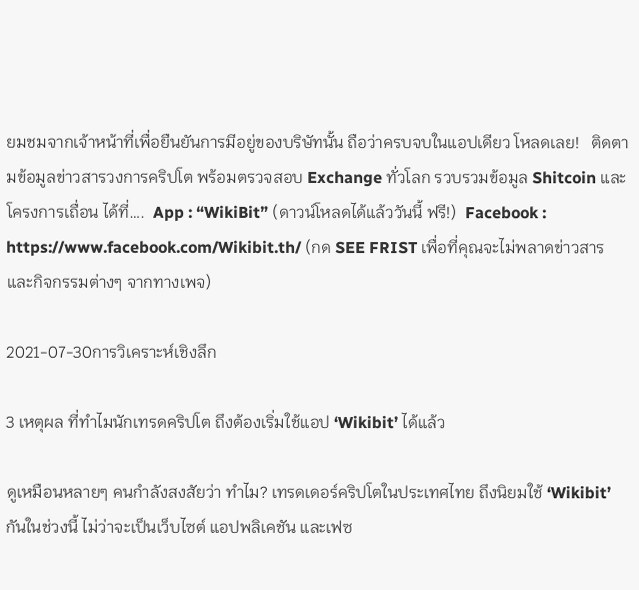ยมชมจากเจ้าหน้าที่เพื่อยืนยันการมีอยู่ของบริษัทนั้น ถือว่าครบจบในแอปเดียว โหลดเลย!   ติดตามข้อมูลข่าวสารวงการคริปโต พร้อมตรวจสอบ Exchange ทั่วโลก รวบรวมข้อมูล Shitcoin และโครงการเถื่อน ได้ที่….  App : “WikiBit” (ดาวน์โหลดได้แล้ววันนี้ ฟรี!)  Facebook : https://www.facebook.com/Wikibit.th/ (กด SEE FRIST เพื่อที่คุณจะไม่พลาดข่าวสาร และกิจกรรมต่างๆ จากทางเพจ)

2021-07-30การวิเคราะห์เชิงลึก

3 เหตุผล ที่ทำไมนักเทรดคริปโต ถึงต้องเริ่มใช้แอป ‘Wikibit’ ได้แล้ว

ดูเหมือนหลายๆ คนกำลังสงสัยว่า ทำไม? เทรดเดอร์คริปโตในประเทศไทย ถึงนิยมใช้ ‘Wikibit’ กันในช่วงนี้ ไม่ว่าจะเป็นเว็บไซต์ แอปพลิเคชัน และเฟซ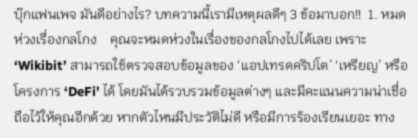บุ๊กแฟนเพจ มันดีอย่างไร? บทความนี้เรามีเหตุผลดีๆ 3 ข้อมาบอก!!  1. หมดห่วงเรื่องกลโกง    คุณจะหมดห่วงในเรื่องของกลโกงไปได้เลย เพราะ ‘Wikibit’ สามารถใช้ตรวจสอบข้อมูลของ ‘แอปเทรดคริปโต’ ‘เหรียญ’ หรือโครงการ ‘DeFi’ ได้ โดยมันได้รวบรวมข้อมูลต่างๆ และมีคะแนนความน่าเชื่อถือไว้ให้คุณอีกด้วย หากตัวไหนมีประวัติไม่ดี หรือมีการร้องเรียนเยอะ ทาง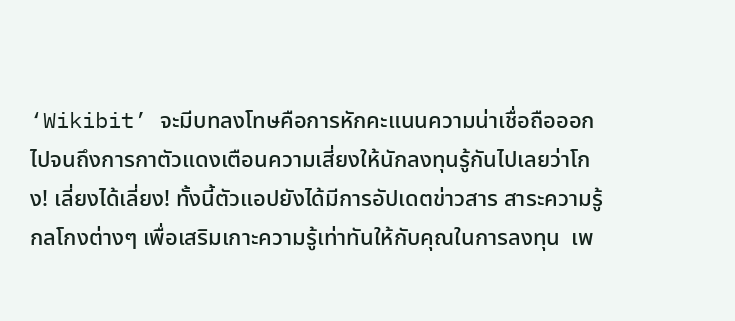‘Wikibit’ จะมีบทลงโทษคือการหักคะแนนความน่าเชื่อถือออก ไปจนถึงการกาตัวแดงเตือนความเสี่ยงให้นักลงทุนรู้กันไปเลยว่าโกง! เลี่ยงได้เลี่ยง! ทั้งนี้ตัวแอปยังได้มีการอัปเดตข่าวสาร สาระความรู้ กลโกงต่างๆ เพื่อเสริมเกาะความรู้เท่าทันให้กับคุณในการลงทุน  เพ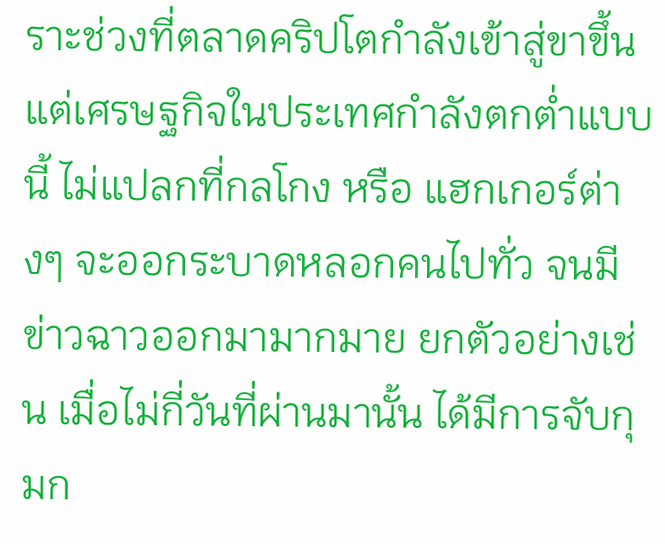ราะช่วงที่ตลาดคริปโตกำลังเข้าสู่ขาขึ้น แต่เศรษฐกิจในประเทศกำลังตกต่ำแบบนี้ ไม่แปลกที่กลโกง หรือ แฮกเกอร์ต่างๆ จะออกระบาดหลอกคนไปทั่ว จนมีข่าวฉาวออกมามากมาย ยกตัวอย่างเช่น เมื่อไม่กี่วันที่ผ่านมานั้น ได้มีการจับกุมก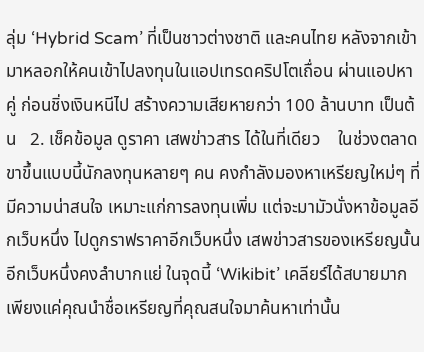ลุ่ม ‘Hybrid Scam’ ที่เป็นชาวต่างชาติ และคนไทย หลังจากเข้ามาหลอกให้คนเข้าไปลงทุนในแอปเทรดคริปโตเถื่อน ผ่านแอปหาคู่ ก่อนชิ่งเงินหนีไป สร้างความเสียหายกว่า 100 ล้านบาท เป็นต้น   2. เช็คข้อมูล ดูราคา เสพข่าวสาร ได้ในที่เดียว    ในช่วงตลาดขาขึ้นแบบนี้นักลงทุนหลายๆ คน คงกำลังมองหาเหรียญใหม่ๆ ที่มีความน่าสนใจ เหมาะแก่การลงทุนเพิ่ม แต่จะมามัวนั่งหาข้อมูลอีกเว็บหนึ่ง ไปดูกราฟราคาอีกเว็บหนึ่ง เสพข่าวสารของเหรียญนั้นอีกเว็บหนึ่งคงลำบากแย่ ในจุดนี้ ‘Wikibit’ เคลียร์ได้สบายมาก เพียงแค่คุณนำชื่อเหรียญที่คุณสนใจมาค้นหาเท่านั้น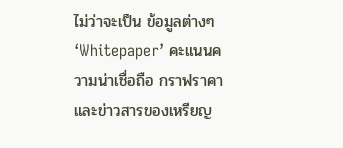ไม่ว่าจะเป็น ข้อมูลต่างๆ ‘Whitepaper’ คะแนนความน่าเชื่อถือ กราฟราคา และข่าวสารของเหรียญ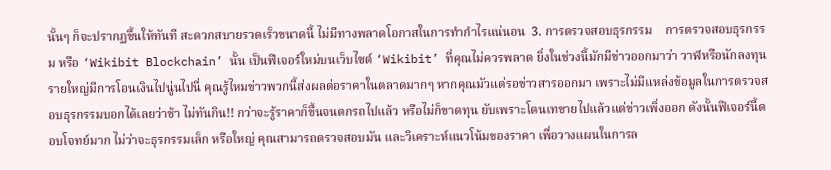นั้นๆ ก็จะปรากฏขึ้นให้ทันที สะดวกสบายรวดเร็วขนาดนี้ ไม่มีทางพลาดโอกาสในการทำกำไรแน่นอน  3. การตรวจสอบธุรกรรม    การตรวจสอบธุรกรรม หรือ ‘Wikibit Blockchain’ นั้น เป็นฟีเจอร์ใหม่บนเว็บไซต์ ‘Wikibit’ ที่คุณไม่ควรพลาด ยิ่งในช่วงนี้มักมีข่าวออกมาว่า วาฬหรือนักลงทุนรายใหญ่มีการโอนเงินไปนู่นไปนี่ คุณรู้ไหมข่าวพวกนี้ส่งผลต่อราคาในตลาดมากๆ หากคุณมัวแต่รอข่าวสารออกมา เพราะไม่มีแหล่งข้อมูลในการตรวจสอบธุรกรรมบอกได้เลยว่าช้า ไม่ทันกิน!! กว่าจะรู้ราคาก็ขึ้นจนตกรถไปแล้ว หรือไม่ก็ขาดทุน ยับเพราะโดนเทขายไปแล้วแต่ข่าวเพิ่งออก ดังนั้นฟีเจอร์นี้ตอบโจทย์มาก ไม่ว่าจะธุรกรรมเล็ก หรือใหญ่ คุณสามารถตรวจสอบมัน และวิเคราะห์แนวโน้มของราคา เพื่อวางแผนในการล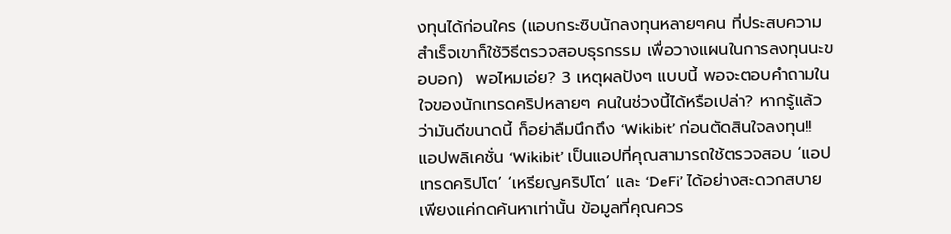งทุนได้ก่อนใคร (แอบกระซิบนักลงทุนหลายๆคน ที่ประสบความสำเร็จเขาก็ใช้วิธีตรวจสอบธุรกรรม เพื่อวางแผนในการลงทุนนะขอบอก)  พอไหมเอ่ย? 3 เหตุผลปังๆ แบบนี้ พอจะตอบคำถามในใจของนักเทรดคริปหลายๆ คนในช่วงนี้ได้หรือเปล่า? หากรู้แล้วว่ามันดีขนาดนี้ ก็อย่าลืมนึกถึง ‘Wikibit’ ก่อนตัดสินใจลงทุน!!  แอปพลิเคชั่น ‘Wikibit’ เป็นแอปที่คุณสามารถใช้ตรวจสอบ ‘แอปเทรดคริปโต’ ‘เหรียญคริปโต’ และ ‘DeFi’ ได้อย่างสะดวกสบาย เพียงแค่กดค้นหาเท่านั้น ข้อมูลที่คุณควร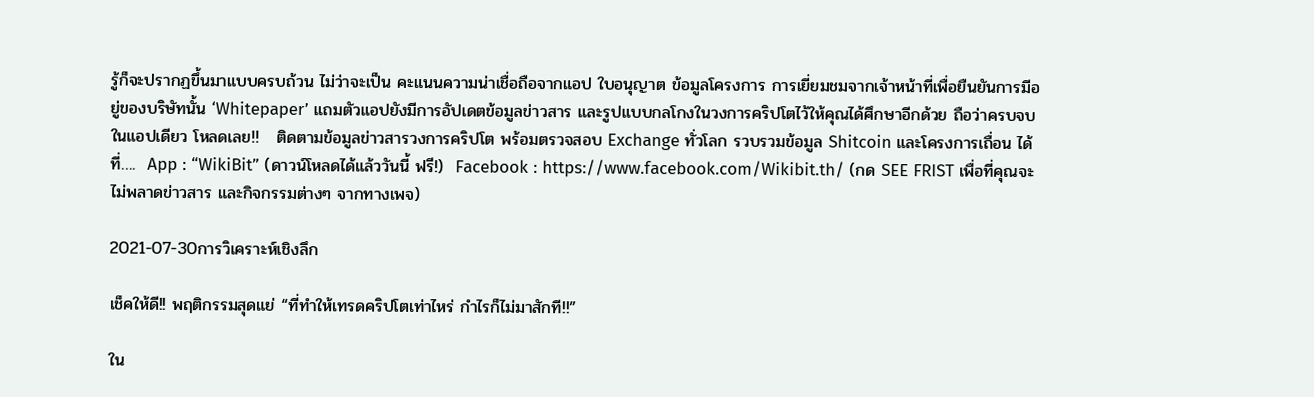รู้ก็จะปรากฏขึ้นมาแบบครบถ้วน ไม่ว่าจะเป็น คะแนนความน่าเชื่อถือจากแอป ใบอนุญาต ข้อมูลโครงการ การเยี่ยมชมจากเจ้าหน้าที่เพื่อยืนยันการมีอยู่ของบริษัทนั้น ‘Whitepaper’ แถมตัวแอปยังมีการอัปเดตข้อมูลข่าวสาร และรูปแบบกลโกงในวงการคริปโตไว้ให้คุณได้ศึกษาอีกด้วย ถือว่าครบจบในแอปเดียว โหลดเลย!!   ติดตามข้อมูลข่าวสารวงการคริปโต พร้อมตรวจสอบ Exchange ทั่วโลก รวบรวมข้อมูล Shitcoin และโครงการเถื่อน ได้ที่….  App : “WikiBit” (ดาวน์โหลดได้แล้ววันนี้ ฟรี!)  Facebook : https://www.facebook.com/Wikibit.th/ (กด SEE FRIST เพื่อที่คุณจะไม่พลาดข่าวสาร และกิจกรรมต่างๆ จากทางเพจ)

2021-07-30การวิเคราะห์เชิงลึก

เช็คให้ดี!! พฤติกรรมสุดแย่ “ที่ทำให้เทรดคริปโตเท่าไหร่ กำไรก็ไม่มาสักที!!”

ใน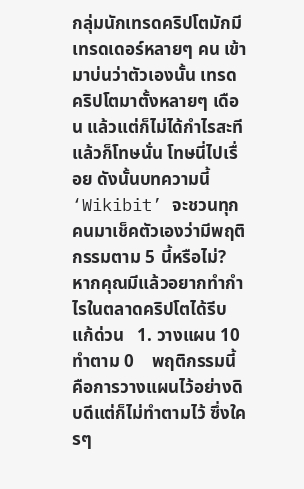กลุ่มนักเทรดคริปโตมักมีเทรดเดอร์หลายๆ คน เข้ามาบ่นว่าตัวเองนั้น เทรดคริปโตมาตั้งหลายๆ เดือน แล้วแต่ก็ไม่ได้กำไรสะที แล้วก็โทษนั่น โทษนี่ไปเรื่อย ดังนั้นบทความนี้ ‘Wikibit’ จะชวนทุกคนมาเช็คตัวเองว่ามีพฤติกรรมตาม 5 นี้หรือไม่? หากคุณมีแล้วอยากทำกำไรในตลาดคริปโตได้รีบแก้ด่วน   1. วางแผน 10 ทำตาม 0    พฤติกรรมนี้คือการวางแผนไว้อย่างดิบดีแต่ก็ไม่ทำตามไว้ ซึ่งใครๆ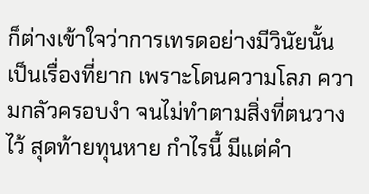ก็ต่างเข้าใจว่าการเทรดอย่างมีวินัยนั้นเป็นเรื่องที่ยาก เพราะโดนความโลภ ความกลัวครอบงำ จนไม่ทำตามสิ่งที่ตนวางไว้ สุดท้ายทุนหาย กำไรนี้ มีแต่คำ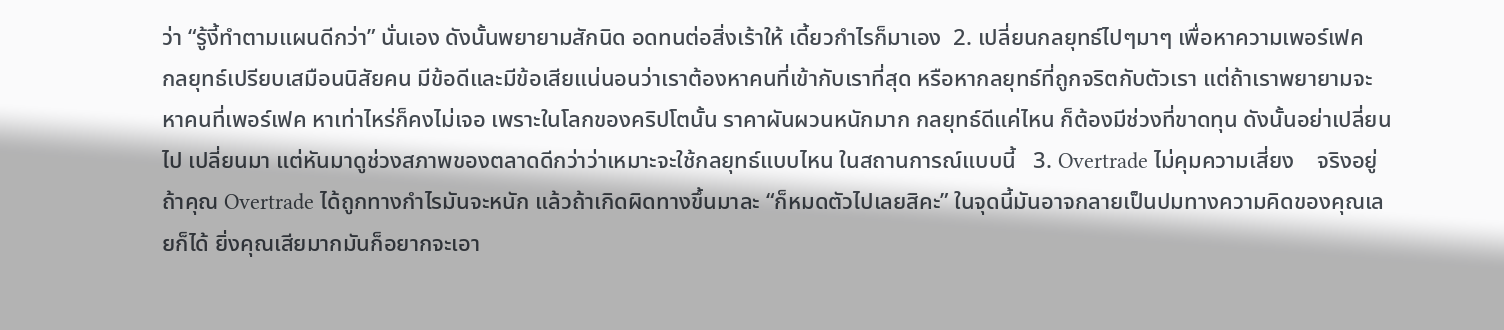ว่า “รู้งี้ทำตามแผนดีกว่า” นั่นเอง ดังนั้นพยายามสักนิด อดทนต่อสิ่งเร้าให้ เดี้ยวกำไรก็มาเอง  2. เปลี่ยนกลยุทธ์ไปๆมาๆ เพื่อหาความเพอร์เฟค    กลยุทธ์เปรียบเสมือนนิสัยคน มีข้อดีและมีข้อเสียแน่นอนว่าเราต้องหาคนที่เข้ากับเราที่สุด หรือหากลยุทธ์ที่ถูกจริตกับตัวเรา แต่ถ้าเราพยายามจะหาคนที่เพอร์เฟค หาเท่าไหร่ก็คงไม่เจอ เพราะในโลกของคริปโตนั้น ราคาผันผวนหนักมาก กลยุทธ์ดีแค่ไหน ก็ต้องมีช่วงที่ขาดทุน ดังนั้นอย่าเปลี่ยนไป เปลี่ยนมา แต่หันมาดูช่วงสภาพของตลาดดีกว่าว่าเหมาะจะใช้กลยุทธ์แบบไหน ในสถานการณ์แบบนี้   3. Overtrade ไม่คุมความเสี่ยง    จริงอยู่ถ้าคุณ Overtrade ได้ถูกทางกำไรมันจะหนัก แล้วถ้าเกิดผิดทางขึ้นมาละ “ก็หมดตัวไปเลยสิคะ” ในจุดนี้มันอาจกลายเป็นปมทางความคิดของคุณเลยก็ได้ ยิ่งคุณเสียมากมันก็อยากจะเอา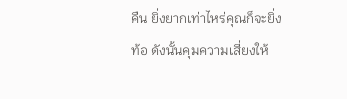คืน ยิ่งยากเท่าไหร่คุณก็จะยิ่งท้อ ดังนั้นคุมความเสี่ยงให้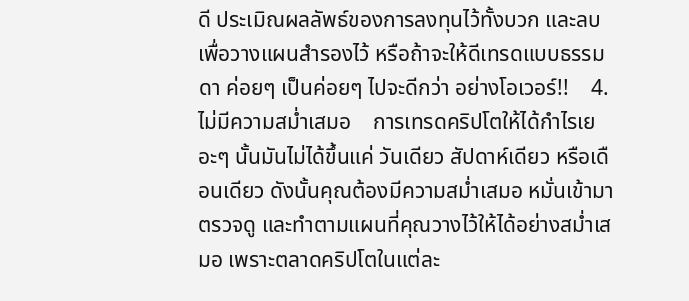ดี ประเมิณผลลัพธ์ของการลงทุนไว้ทั้งบวก และลบ เพื่อวางแผนสำรองไว้ หรือถ้าจะให้ดีเทรดแบบธรรมดา ค่อยๆ เป็นค่อยๆ ไปจะดีกว่า อย่างโอเวอร์!!    4. ไม่มีความสม่ำเสมอ    การเทรดคริปโตให้ได้กำไรเยอะๆ นั้นมันไม่ได้ขึ้นแค่ วันเดียว สัปดาห์เดียว หรือเดือนเดียว ดังนั้นคุณต้องมีความสม่ำเสมอ หมั่นเข้ามาตรวจดู และทำตามแผนที่คุณวางไว้ให้ได้อย่างสม่ำเสมอ เพราะตลาดคริปโตในแต่ละ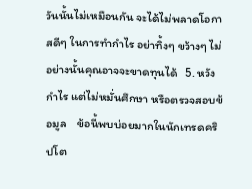วันนั้นไม่เหมือนกัน จะได้ไม่พลาดโอกาสดีๆ ในการทำกำไร อย่าทิ้งๆ ขว้างๆ ไม่อย่างนั้นคุณอาจจะขาดทุนได้   5. หวังกำไร แต่ไม่หมั่นศึกษา หรือตรวจสอบข้อมูล    ข้อนี้พบบ่อยมากในนักเทรดคริปโต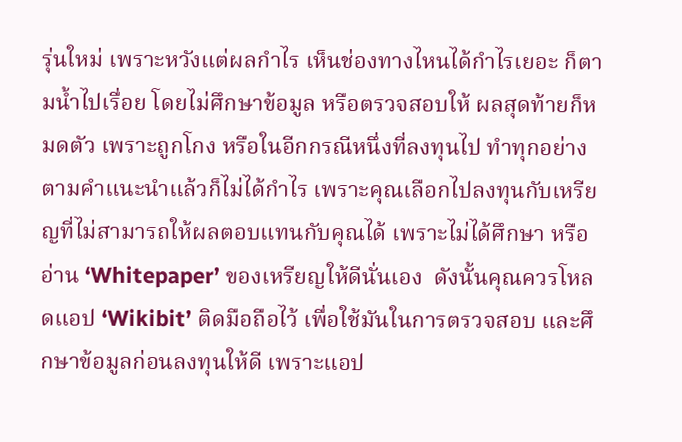รุ่นใหม่ เพราะหวังแต่ผลกำไร เห็นช่องทางไหนได้กำไรเยอะ ก็ตามน้ำไปเรื่อย โดยไม่ศึกษาข้อมูล หรือตรวจสอบให้ ผลสุดท้ายก็หมดตัว เพราะถูกโกง หรือในอีกกรณีหนึ่งที่ลงทุนไป ทำทุกอย่างตามคำแนะนำแล้วก็ไม่ได้กำไร เพราะคุณเลือกไปลงทุนกับเหรียญที่ไม่สามารถให้ผลตอบแทนกับคุณได้ เพราะไม่ได้ศึกษา หรืออ่าน ‘Whitepaper’ ของเหรียญให้ดีนั่นเอง  ดังนั้นคุณควรโหลดแอป ‘Wikibit’ ติดมือถือไว้ เพื่อใช้มันในการตรวจสอบ และศึกษาข้อมูลก่อนลงทุนให้ดี เพราะแอป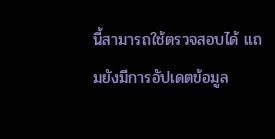นี้สามารถใช้ตรวจสอบได้ แถมยังมีการอัปเดตข้อมูล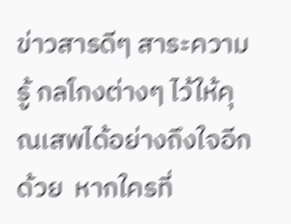ข่าวสารดีๆ สาระความรู้ กลโกงต่างๆ ไว้ให้คุณเสพได้อย่างถึงใจอีกด้วย  หากใครที่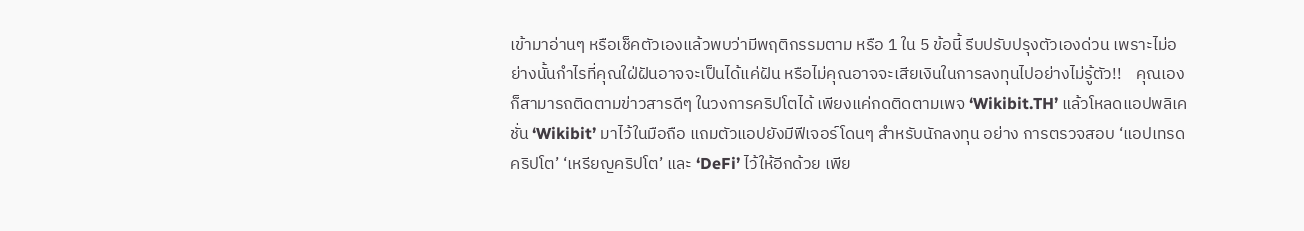เข้ามาอ่านๆ หรือเช็คตัวเองแล้วพบว่ามีพฤติกรรมตาม หรือ 1 ใน 5 ข้อนี้ รีบปรับปรุงตัวเองด่วน เพราะไม่อย่างนั้นกำไรที่คุณใฝ่ฝันอาจจะเป็นได้แค่ฝัน หรือไม่คุณอาจจะเสียเงินในการลงทุนไปอย่างไม่รู้ตัว!!    คุณเองก็สามารถติดตามข่าวสารดีๆ ในวงการคริปโตได้ เพียงแค่กดติดตามเพจ ‘Wikibit.TH’ แล้วโหลดแอปพลิเคชั่น ‘Wikibit’ มาไว้ในมือถือ แถมตัวแอปยังมีฟีเจอร์โดนๆ สำหรับนักลงทุน อย่าง การตรวจสอบ ‘แอปเทรดคริปโต’ ‘เหรียญคริปโต’ และ ‘DeFi’ ไว้ให้อีกด้วย เพีย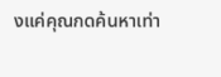งแค่คุณกดค้นหาเท่า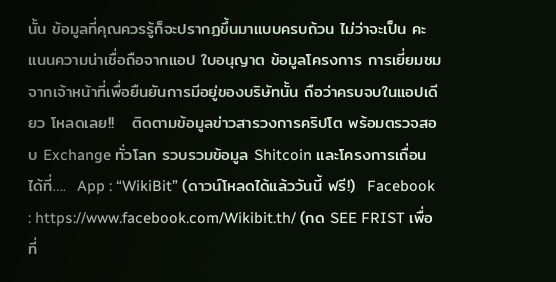นั้น ข้อมูลที่คุณควรรู้ก็จะปรากฏขึ้นมาแบบครบถ้วน ไม่ว่าจะเป็น คะแนนความน่าเชื่อถือจากแอป ใบอนุญาต ข้อมูลโครงการ การเยี่ยมชมจากเจ้าหน้าที่เพื่อยืนยันการมีอยู่ของบริษัทนั้น ถือว่าครบจบในแอปเดียว โหลดเลย!!   ติดตามข้อมูลข่าวสารวงการคริปโต พร้อมตรวจสอบ Exchange ทั่วโลก รวบรวมข้อมูล Shitcoin และโครงการเถื่อน ได้ที่….  App : “WikiBit” (ดาวน์โหลดได้แล้ววันนี้ ฟรี!)  Facebook : https://www.facebook.com/Wikibit.th/ (กด SEE FRIST เพื่อที่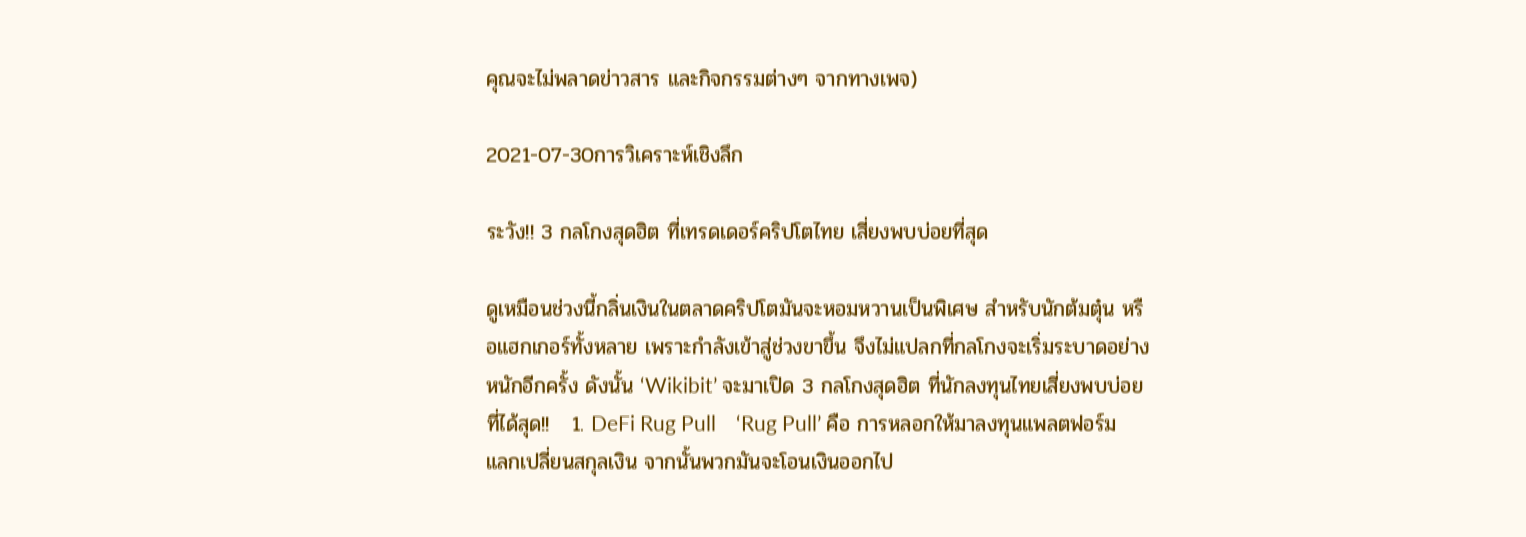คุณจะไม่พลาดข่าวสาร และกิจกรรมต่างๆ จากทางเพจ)

2021-07-30การวิเคราะห์เชิงลึก

ระวัง!! 3 กลโกงสุดฮิต ที่เทรดเดอร์คริปโตไทย เสี่ยงพบบ่อยที่สุด

ดูเหมือนช่วงนี้กลิ่นเงินในตลาดคริปโตมันจะหอมหวานเป็นพิเศษ สำหรับนักต้มตุ๋น หรือแฮกเกอร์ทั้งหลาย เพราะกำลังเข้าสู่ช่วงขาขึ้น จึงไม่แปลกที่กลโกงจะเริ่มระบาดอย่างหนักอีกครั้ง ดังนั้น ‘Wikibit’ จะมาเปิด 3 กลโกงสุดฮิต ที่นักลงทุนไทยเสี่ยงพบบ่อยที่ได้สุด!!   1. DeFi Rug Pull    ‘Rug Pull’ คือ การหลอกให้มาลงทุนแพลตฟอร์มแลกเปลี่ยนสกุลเงิน จากนั้นพวกมันจะโอนเงินออกไป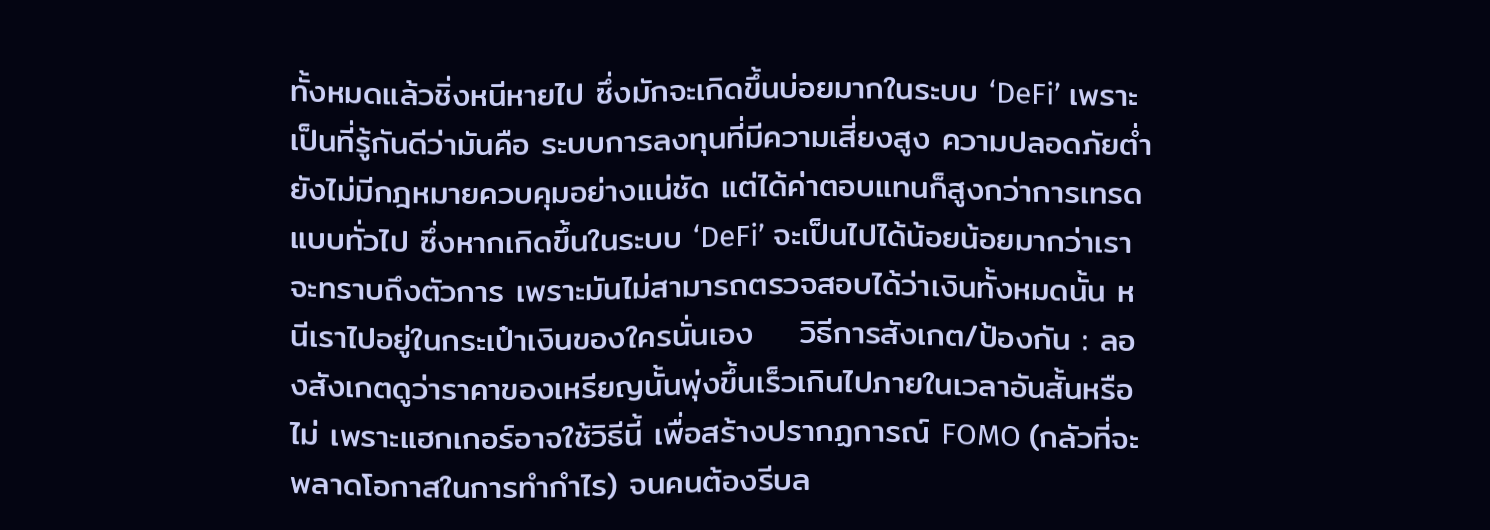ทั้งหมดแล้วชิ่งหนีหายไป ซึ่งมักจะเกิดขึ้นบ่อยมากในระบบ ‘DeFi’ เพราะเป็นที่รู้กันดีว่ามันคือ ระบบการลงทุนที่มีความเสี่ยงสูง ความปลอดภัยต่ำ ยังไม่มีกฎหมายควบคุมอย่างแน่ชัด แต่ได้ค่าตอบแทนก็สูงกว่าการเทรดแบบทั่วไป ซึ่งหากเกิดขึ้นในระบบ ‘DeFi’ จะเป็นไปได้น้อยน้อยมากว่าเราจะทราบถึงตัวการ เพราะมันไม่สามารถตรวจสอบได้ว่าเงินทั้งหมดนั้น หนีเราไปอยู่ในกระเป๋าเงินของใครนั่นเอง    วิธีการสังเกต/ป้องกัน : ลองสังเกตดูว่าราคาของเหรียญนั้นพุ่งขึ้นเร็วเกินไปภายในเวลาอันสั้นหรือไม่ เพราะแฮกเกอร์อาจใช้วิธีนี้ เพื่อสร้างปรากฏการณ์ FOMO (กลัวที่จะพลาดโอกาสในการทำกำไร) จนคนต้องรีบล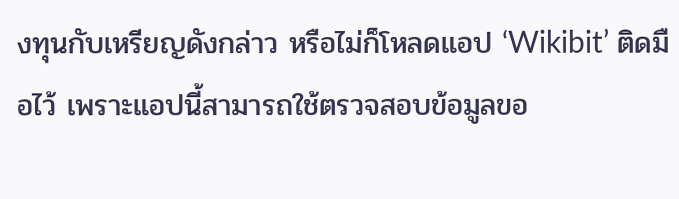งทุนกับเหรียญดังกล่าว หรือไม่ก็โหลดแอป ‘Wikibit’ ติดมือไว้ เพราะแอปนี้สามารถใช้ตรวจสอบข้อมูลขอ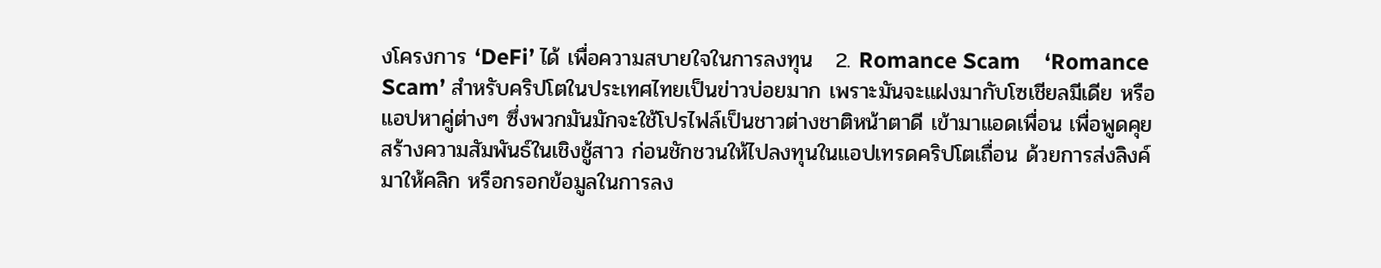งโครงการ ‘DeFi’ ได้ เพื่อความสบายใจในการลงทุน   2. Romance Scam    ‘Romance Scam’ สำหรับคริปโตในประเทศไทยเป็นข่าวบ่อยมาก เพราะมันจะแฝงมากับโซเชียลมีเดีย หรือแอปหาคู่ต่างๆ ซึ่งพวกมันมักจะใช้โปรไฟล์เป็นชาวต่างชาติหน้าตาดี เข้ามาแอดเพื่อน เพื่อพูดคุยสร้างความสัมพันธ์ในเชิงชู้สาว ก่อนชักชวนให้ไปลงทุนในแอปเทรดคริปโตเถื่อน ด้วยการส่งลิงค์มาให้คลิก หรือกรอกข้อมูลในการลง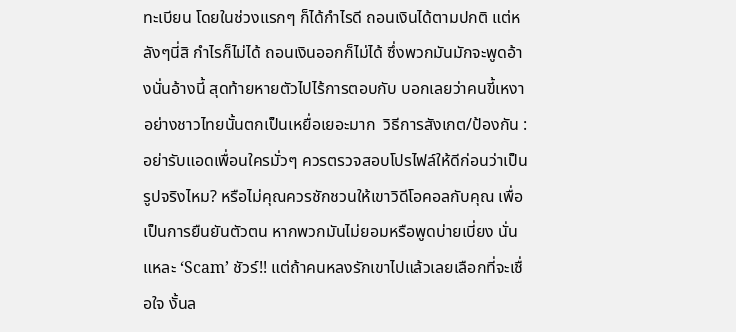ทะเบียน โดยในช่วงแรกๆ ก็ได้กำไรดี ถอนเงินได้ตามปกติ แต่หลังๆนี่สิ กำไรก็ไม่ได้ ถอนเงินออกก็ไม่ได้ ซึ่งพวกมันมักจะพูดอ้างนั่นอ้างนี้ สุดท้ายหายตัวไปไร้การตอบกับ บอกเลยว่าคนขี้เหงาอย่างชาวไทยนั้นตกเป็นเหยื่อเยอะมาก  วิธีการสังเกต/ป้องกัน : อย่ารับแอดเพื่อนใครมั่วๆ ควรตรวจสอบโปรไฟล์ให้ดีก่อนว่าเป็นรูปจริงไหม? หรือไม่คุณควรชักชวนให้เขาวิดีโอคอลกับคุณ เพื่อเป็นการยืนยันตัวตน หากพวกมันไม่ยอมหรือพูดบ่ายเบี่ยง นั่นแหละ ‘Scam’ ชัวร์!! แต่ถ้าคนหลงรักเขาไปแล้วเลยเลือกที่จะเชื่อใจ งั้นล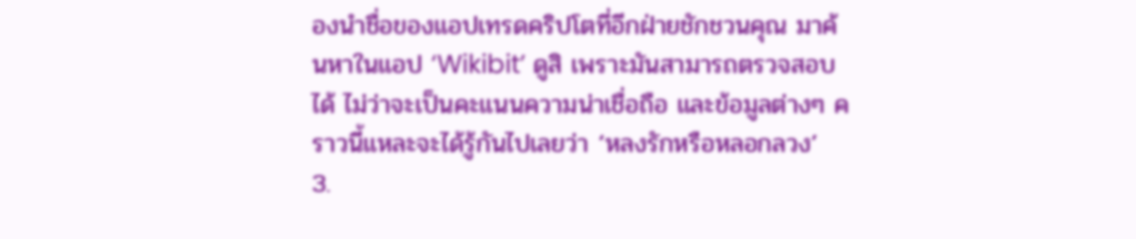องนำชื่อของแอปเทรดคริปโตที่อีกฝ่ายชักชวนคุณ มาค้นหาในแอป ‘Wikibit’ ดูสิ เพราะมันสามารถตรวจสอบได้ ไม่ว่าจะเป็นคะแนนความน่าเชื่อถือ และข้อมูลต่างๆ คราวนี้แหละจะได้รู้กันไปเลยว่า ‘หลงรักหรือหลอกลวง’   3.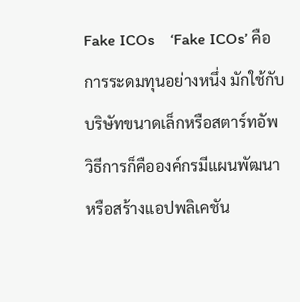Fake ICOs    ‘Fake ICOs’ คือ การระดมทุนอย่างหนึ่ง มักใช้กับบริษัทขนาดเล็กหรือสตาร์ทอัพ วิธีการก็คือองค์กรมีแผนพัฒนาหรือสร้างแอปพลิเคชัน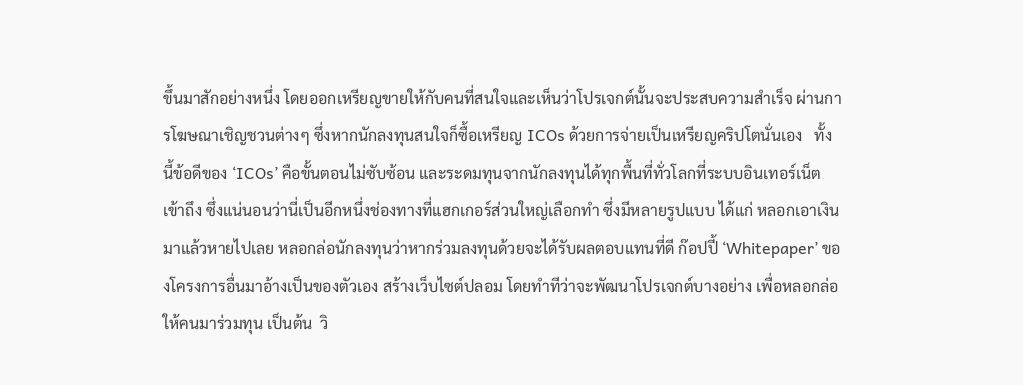ขึ้นมาสักอย่างหนึ่ง โดยออกเหรียญขายให้กับคนที่สนใจและเห็นว่าโปรเจกต์นั้นจะประสบความสำเร็จ ผ่านการโฆษณาเชิญชวนต่างๆ ซึ่งหากนักลงทุนสนใจก็ซื้อเหรียญ ICOs ด้วยการจ่ายเป็นเหรียญคริปโตนั่นเอง   ทั้งนี้ข้อดีของ ‘ICOs’ คือขั้นตอนไม่ซับซ้อน และระดมทุนจากนักลงทุนได้ทุกพื้นที่ทั่วโลกที่ระบบอินเทอร์เน็ตเข้าถึง ซึ่งแน่นอนว่านี่เป็นอีกหนึ่งช่องทางที่แฮกเกอร์ส่วนใหญ่เลือกทำ ซึ่งมีหลายรูปแบบ ได้แก่ หลอกเอาเงินมาแล้วหายไปเลย หลอกล่อนักลงทุนว่าหากร่วมลงทุนด้วยจะได้รับผลตอบแทนที่ดี ก๊อปปี้ ‘Whitepaper’ ของโครงการอื่นมาอ้างเป็นของตัวเอง สร้างเว็บไซต์ปลอม โดยทำทีว่าจะพัฒนาโปรเจกต์บางอย่าง เพื่อหลอกล่อให้คนมาร่วมทุน เป็นต้น  วิ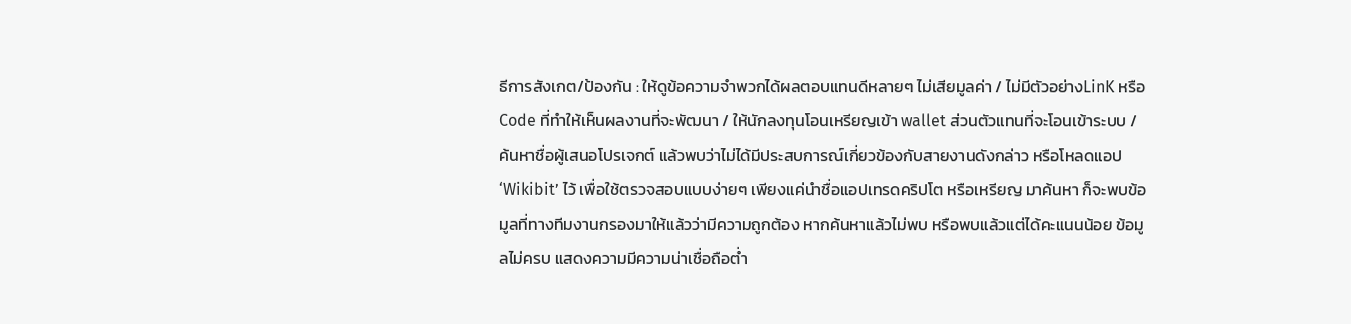ธีการสังเกต/ป้องกัน : ให้ดูข้อความจำพวกได้ผลตอบแทนดีหลายๆ ไม่เสียมูลค่า / ไม่มีตัวอย่างLinK หรือ Code ที่ทำให้เห็นผลงานที่จะพัฒนา / ให้นักลงทุนโอนเหรียญเข้า wallet ส่วนตัวแทนที่จะโอนเข้าระบบ / ค้นหาชื่อผู้เสนอโปรเจกต์ แล้วพบว่าไม่ได้มีประสบการณ์เกี่ยวข้องกับสายงานดังกล่าว หรือโหลดแอป ‘Wikibit’ ไว้ เพื่อใช้ตรวจสอบแบบง่ายๆ เพียงแค่นำชื่อแอปเทรดคริปโต หรือเหรียญ มาค้นหา ก็จะพบข้อมูลที่ทางทีมงานกรองมาให้แล้วว่ามีความถูกต้อง หากค้นหาแล้วไม่พบ หรือพบแล้วแต่ได้คะแนนน้อย ข้อมูลไม่ครบ แสดงความมีความน่าเชื่อถือต่ำ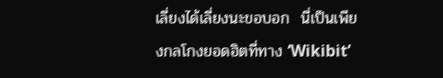เลี่ยงได้เลี่ยงนะขอบอก  นี่เป็นเพียงกลโกงยอดฮิตที่ทาง ‘Wikibit’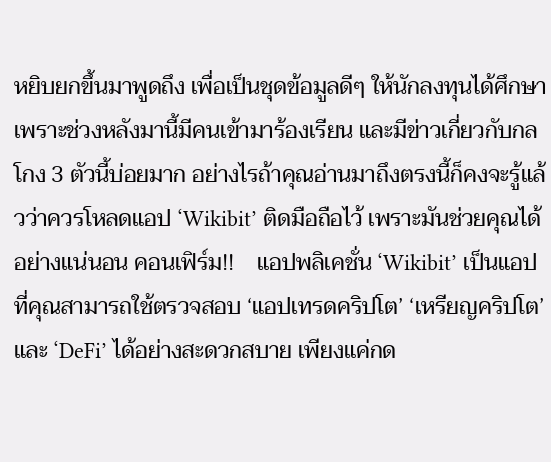หยิบยกขึ้นมาพูดถึง เพื่อเป็นชุดข้อมูลดีๆ ให้นักลงทุนได้ศึกษา เพราะช่วงหลังมานี้มีคนเข้ามาร้องเรียน และมีข่าวเกี่ยวกับกลโกง 3 ตัวนี้บ่อยมาก อย่างไรถ้าคุณอ่านมาถึงตรงนี้ก็คงจะรู้แล้วว่าควรโหลดแอป ‘Wikibit’ ติดมือถือไว้ เพราะมันช่วยคุณได้อย่างแน่นอน คอนเฟิร์ม!!    แอปพลิเคชั่น ‘Wikibit’ เป็นแอปที่คุณสามารถใช้ตรวจสอบ ‘แอปเทรดคริปโต’ ‘เหรียญคริปโต’ และ ‘DeFi’ ได้อย่างสะดวกสบาย เพียงแค่กด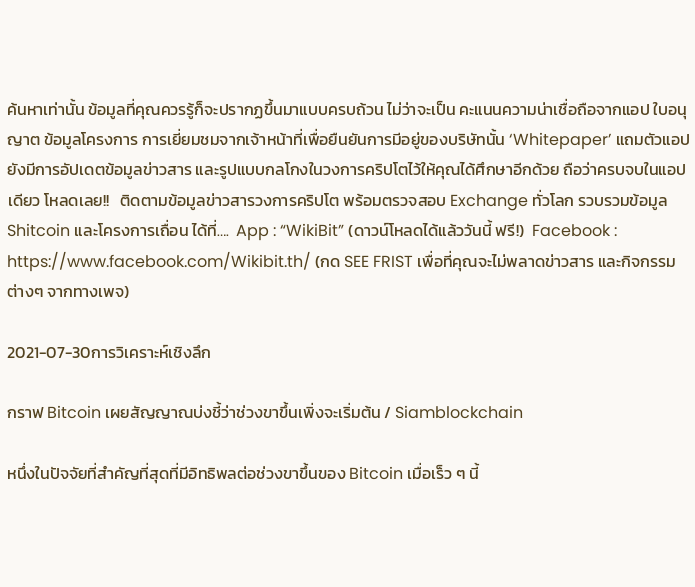ค้นหาเท่านั้น ข้อมูลที่คุณควรรู้ก็จะปรากฏขึ้นมาแบบครบถ้วน ไม่ว่าจะเป็น คะแนนความน่าเชื่อถือจากแอป ใบอนุญาต ข้อมูลโครงการ การเยี่ยมชมจากเจ้าหน้าที่เพื่อยืนยันการมีอยู่ของบริษัทนั้น ‘Whitepaper’ แถมตัวแอปยังมีการอัปเดตข้อมูลข่าวสาร และรูปแบบกลโกงในวงการคริปโตไว้ให้คุณได้ศึกษาอีกด้วย ถือว่าครบจบในแอปเดียว โหลดเลย!!   ติดตามข้อมูลข่าวสารวงการคริปโต พร้อมตรวจสอบ Exchange ทั่วโลก รวบรวมข้อมูล Shitcoin และโครงการเถื่อน ได้ที่….  App : “WikiBit” (ดาวน์โหลดได้แล้ววันนี้ ฟรี!)  Facebook : https://www.facebook.com/Wikibit.th/ (กด SEE FRIST เพื่อที่คุณจะไม่พลาดข่าวสาร และกิจกรรมต่างๆ จากทางเพจ)

2021-07-30การวิเคราะห์เชิงลึก

กราฟ Bitcoin เผยสัญญาณบ่งชี้ว่าช่วงขาขึ้นเพิ่งจะเริ่มต้น / Siamblockchain

หนึ่งในปัจจัยที่สำคัญที่สุดที่มีอิทธิพลต่อช่วงขาขึ้นของ Bitcoin เมื่อเร็ว ๆ นี้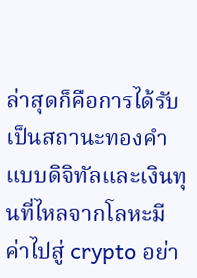ล่าสุดก็คือการได้รับเป็นสถานะทองคำแบบดิจิทัลและเงินทุนที่ไหลจากโลหะมีค่าไปสู่ crypto อย่า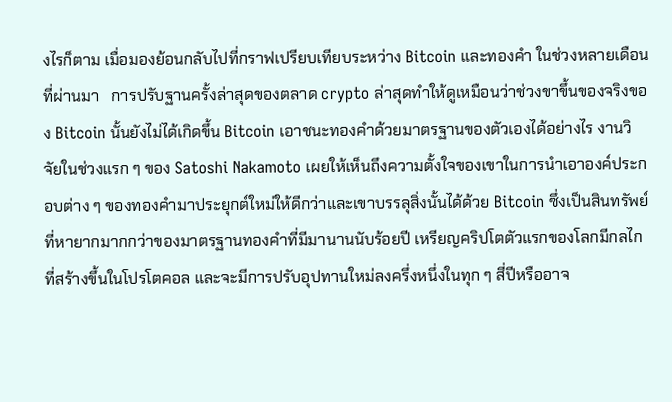งไรก็ตาม เมื่อมองย้อนกลับไปที่กราฟเปรียบเทียบระหว่าง Bitcoin และทองคำ ในช่วงหลายเดือนที่ผ่านมา   การปรับฐานครั้งล่าสุดของตลาด crypto ล่าสุดทำให้ดูเหมือนว่าช่วงขาขึ้นของจริงของ Bitcoin นั้นยังไม่ได้เกิดขึ้น Bitcoin เอาชนะทองคำด้วยมาตรฐานของตัวเองได้อย่างไร งานวิจัยในช่วงแรก ๆ ของ Satoshi Nakamoto เผยให้เห็นถึงความตั้งใจของเขาในการนำเอาองค์ประกอบต่าง ๆ ของทองคำมาประยุกต์ใหม่ให้ดีกว่าและเขาบรรลุสิ่งนั้นได้ด้วย Bitcoin ซึ่งเป็นสินทรัพย์ที่หายากมากกว่าของมาตรฐานทองคำที่มีมานานนับร้อยปี เหรียญคริปโตตัวแรกของโลกมีกลไกที่สร้างขึ้นในโปรโตคอล และจะมีการปรับอุปทานใหม่ลงครึ่งหนึ่งในทุก ๆ สี่ปีหรืออาจ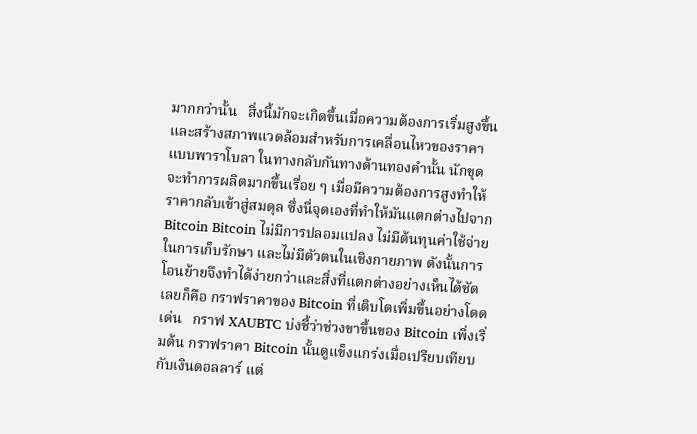มากกว่านั้น   สิ่งนี้มักจะเกิดขึ้นเมื่อความต้องการเริ่มสูงขึ้น และสร้างสภาพแวดล้อมสำหรับการเคลื่อนไหวของราคาแบบพาราโบลา ในทางกลับกันทางด้านทองคำนั้น นักขุดจะทำการผลิตมากขึ้นเรื่อย ๆ เมื่อมีความต้องการสูงทำให้ราคากลับเข้าสู่สมดุล ซึ่งนี่จุดเองที่ทำให้มันแตกต่างไปจาก Bitcoin Bitcoin ไม่มีการปลอมแปลง ไม่มีต้นทุนค่าใช้จ่ายในการเก็บรักษา และไม่มีตัวตนในเชิงกายภาพ ดังนั้นการโอนย้ายจึงทำได้ง่ายกว่าและสิ่งที่แตกต่างอย่างเห็นได้ชัดเลยก็คือ กราฟราคาของ Bitcoin ที่เติบโตเพิ่มขึ้นอย่างโดดเด่น   กราฟ XAUBTC บ่งชี้ว่าช่วงขาขึ้นของ Bitcoin เพิ่งเริ่มต้น กราฟราคา Bitcoin นั้นดูแข็งแกร่งเมื่อเปรียบเทียบกับเงินดอลลาร์ แต่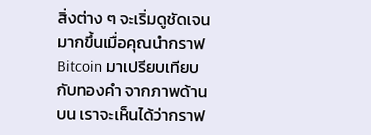สิ่งต่าง ๆ จะเริ่มดูชัดเจนมากขึ้นเมื่อคุณนำกราฟ Bitcoin มาเปรียบเทียบกับทองคำ จากภาพด้านบน เราจะเห็นได้ว่ากราฟ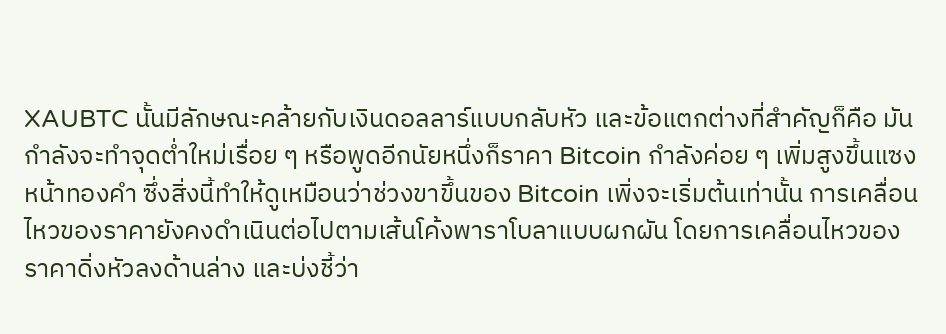XAUBTC นั้นมีลักษณะคล้ายกับเงินดอลลาร์แบบกลับหัว และข้อแตกต่างที่สำคัญก็คือ มันกำลังจะทำจุดต่ำใหม่เรื่อย ๆ หรือพูดอีกนัยหนึ่งก็ราคา Bitcoin กำลังค่อย ๆ เพิ่มสูงขึ้นแซงหน้าทองคำ ซึ่งสิ่งนี้ทำให้ดูเหมือนว่าช่วงขาขึ้นของ Bitcoin เพิ่งจะเริ่มต้นเท่านั้น การเคลื่อนไหวของราคายังคงดำเนินต่อไปตามเส้นโค้งพาราโบลาแบบผกผัน โดยการเคลื่อนไหวของราคาดิ่งหัวลงด้านล่าง และบ่งชี้ว่า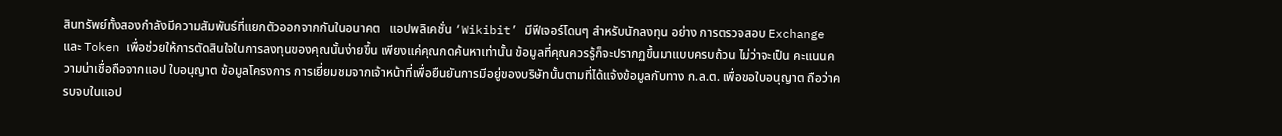สินทรัพย์ทั้งสองกำลังมีความสัมพันธ์ที่แยกตัวออกจากกันในอนาคต   แอปพลิเคชั่น ‘Wikibit’ มีฟีเจอร์โดนๆ สำหรับนักลงทุน อย่าง การตรวจสอบ Exchange และ Token เพื่อช่วยให้การตัดสินใจในการลงทุนของคุณนั้นง่ายขึ้น เพียงแค่คุณกดค้นหาเท่านั้น ข้อมูลที่คุณควรรู้ก็จะปรากฏขึ้นมาแบบครบถ้วน ไม่ว่าจะเป็น คะแนนความน่าเชื่อถือจากแอป ใบอนุญาต ข้อมูลโครงการ การเยี่ยมชมจากเจ้าหน้าที่เพื่อยืนยันการมีอยู่ของบริษัทนั้นตามที่ได้แจ้งข้อมูลกับทาง ก.ล.ต. เพื่อขอใบอนุญาต ถือว่าครบจบในแอป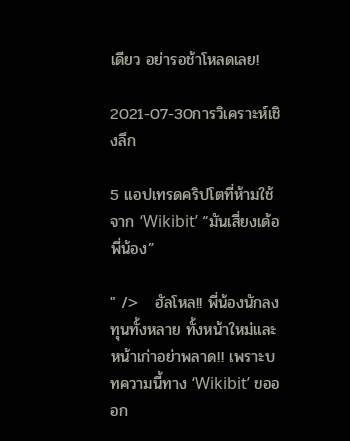เดียว อย่ารอช้าโหลดเลย!

2021-07-30การวิเคราะห์เชิงลึก

5 แอปเทรดคริปโตที่ห้ามใช้ จาก ‘Wikibit’ “มันเสี่ยงเด้อพี่น้อง”

" />   ฮัลโหล!! พี่น้องนักลงทุนทั้งหลาย ทั้งหน้าใหม่และหน้าเก่าอย่าพลาด!! เพราะบทความนี้ทาง ‘Wikibit’ ขอออก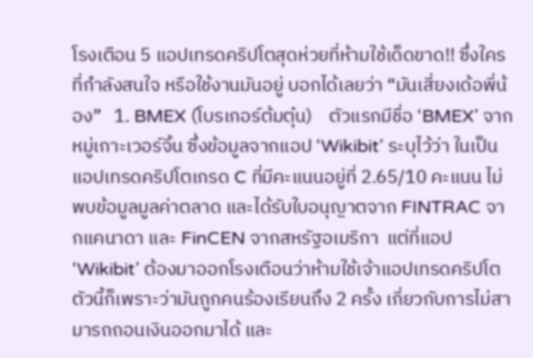โรงเตือน 5 แอปเทรดคริปโตสุดห่วยที่ห้ามใช้เด็ดขาด!! ซึ่งใครที่กำลังสนใจ หรือใช้งานมันอยู่ บอกได้เลยว่า “มันเสี่ยงเด้อพี่น้อง”   1. BMEX (โบรเกอร์ต้มตุ๋น)    ตัวแรกมีชื่อ ‘BMEX’ จากหมู่เกาะเวอร์จิ้น ซึ่งข้อมูลจากแอป ‘Wikibit’ ระบุไว้ว่า ในเป็นแอปเทรดคริปโตเกรด C ที่มีคะแนนอยู่ที่ 2.65/10 คะแนน ไม่พบข้อมูลมูลค่าตลาด และได้รับใบอนุญาตจาก FINTRAC จากแคนาดา และ FinCEN จากสหรัฐอเมริกา  แต่ที่แอป ‘Wikibit’ ต้องมาออกโรงเตือนว่าห้ามใช้เจ้าแอปเทรดคริปโตตัวนี้ก็เพราะว่ามันถูกคนร้องเรียนถึง 2 ครั้ง เกี่ยวกับการไม่สามารถถอนเงินออกมาได้ และ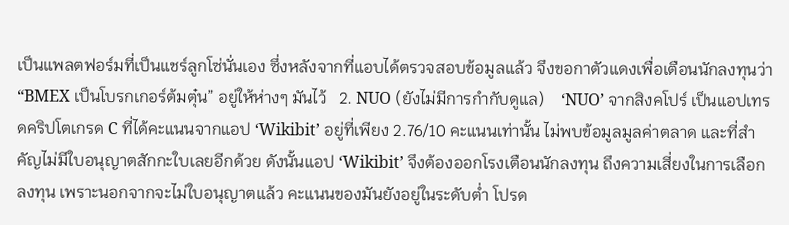เป็นแพลตฟอร์มที่เป็นแชร์ลูกโซ่นั่นเอง ซึ่งหลังจากที่แอบได้ตรวจสอบข้อมูลแล้ว จึงขอกาตัวแดงเพื่อเตือนนักลงทุนว่า “BMEX เป็นโบรกเกอร์ต้มตุ๋น” อยู่ให้ห่างๆ มันไว้   2. NUO (ยังไม่มีการกำกับดูแล)    ‘NUO’ จากสิงคโปร์ เป็นแอปเทรดคริปโตเกรด C ที่ได้คะแนนจากแอป ‘Wikibit’ อยู่ที่เพียง 2.76/10 คะแนนเท่านั้น ไม่พบข้อมูลมูลค่าตลาด และที่สำคัญไม่มีใบอนุญาตสักกะใบเลยอีกด้วย ดังนั้นแอป ‘Wikibit’ จึงต้องออกโรงเตือนนักลงทุน ถึงความเสี่ยงในการเลือกลงทุน เพราะนอกจากจะไม่ใบอนุญาตแล้ว คะแนนของมันยังอยู่ในระดับต่ำ โปรด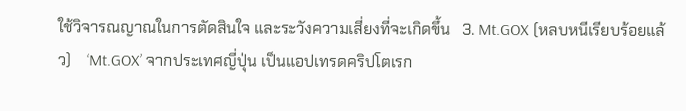ใช้วิจารณญาณในการตัดสินใจ และระวังความเสี่ยงที่จะเกิดขึ้น   3. Mt.GOX (หลบหนีเรียบร้อยแล้ว)    ‘Mt.GOX’ จากประเทศญี่ปุ่น เป็นแอปเทรดคริปโตเรก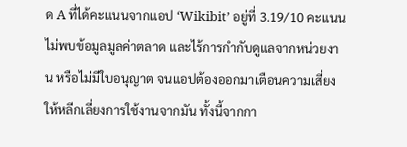ด A ที่ได้คะแนนจากแอป ‘Wikibit’ อยู่ที่ 3.19/10 คะแนน ไม่พบข้อมูลมูลค่าตลาด และไร้การกำกับดูแลจากหน่วยงาน หรือไม่มีใบอนุญาต จนแอปต้องออกมาเตือนความเสี่ยงให้หลีกเลี่ยงการใช้งานจากมัน ทั้งนี้จากกา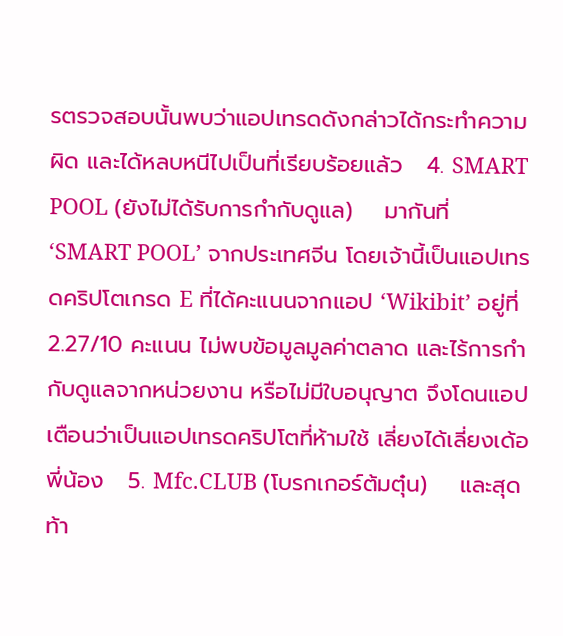รตรวจสอบนั้นพบว่าแอปเทรดดังกล่าวได้กระทำความผิด และได้หลบหนีไปเป็นที่เรียบร้อยแล้ว   4. SMART POOL (ยังไม่ได้รับการกำกับดูแล)    มากันที่ ‘SMART POOL’ จากประเทศจีน โดยเจ้านี้เป็นแอปเทรดคริปโตเกรด E ที่ได้คะแนนจากแอป ‘Wikibit’ อยู่ที่ 2.27/10 คะแนน ไม่พบข้อมูลมูลค่าตลาด และไร้การกำกับดูแลจากหน่วยงาน หรือไม่มีใบอนุญาต จึงโดนแอปเตือนว่าเป็นแอปเทรดคริปโตที่ห้ามใช้ เลี่ยงได้เลี่ยงเด้อพี่น้อง   5. Mfc.CLUB (โบรกเกอร์ต้มตุ๋น)    และสุดท้า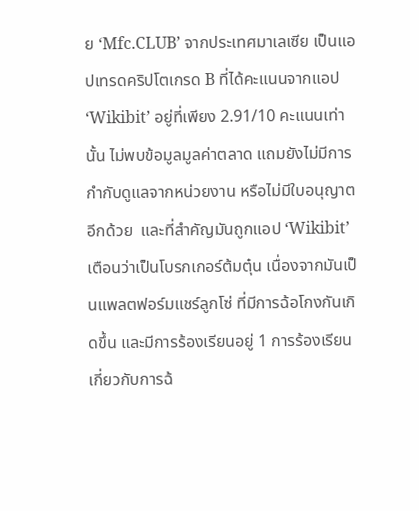ย ‘Mfc.CLUB’ จากประเทศมาเลเซีย เป็นแอปเทรดคริปโตเกรด B ที่ได้คะแนนจากแอป ‘Wikibit’ อยู่ที่เพียง 2.91/10 คะแนนเท่านั้น ไม่พบข้อมูลมูลค่าตลาด แถมยังไม่มีการกำกับดูแลจากหน่วยงาน หรือไม่มีใบอนุญาตอีกด้วย  และที่สำคัญมันถูกแอป ‘Wikibit’ เตือนว่าเป็นโบรกเกอร์ต้มตุ๋น เนื่องจากมันเป็นแพลตฟอร์มแชร์ลูกโซ่ ที่มีการฉ้อโกงกันเกิดขึ้น และมีการร้องเรียนอยู่ 1 การร้องเรียน เกี่ยวกับการฉ้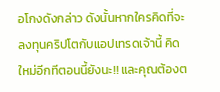อโกงดังกล่าว ดังนั้นหากใครคิดที่จะลงทุนคริปโตกับแอปเทรดเจ้านี้ คิดใหม่อีกทีตอนนี้ยังนะ!! และคุณต้องต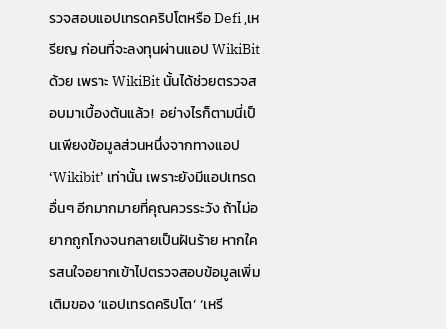รวจสอบแอปเทรดคริปโตหรือ Defi ,เหรียญ ก่อนที่จะลงทุนผ่านแอป WikiBit ด้วย เพราะ WikiBit นั้นได้ช่วยตรวจสอบมาเบื้องต้นแล้ว!  อย่างไรก็ตามนี่เป็นเพียงข้อมูลส่วนหนึ่งจากทางแอป ‘Wikibit’ เท่านั้น เพราะยังมีแอปเทรดอื่นๆ อีกมากมายที่คุณควรระวัง ถ้าไม่อยากถูกโกงจนกลายเป็นฝันร้าย หากใครสนใจอยากเข้าไปตรวจสอบข้อมูลเพิ่มเติมของ ‘แอปเทรดคริปโต’ ‘เหรี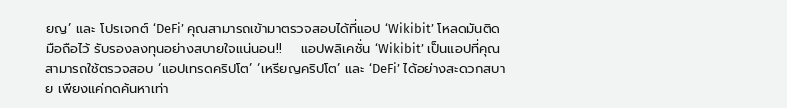ยญ’ และ โปรเจกต์ ‘DeFi’ คุณสามารถเข้ามาตรวจสอบได้ที่แอป ‘Wikibit’ โหลดมันติดมือถือไว้ รับรองลงทุนอย่างสบายใจแน่นอน!!    แอปพลิเคชั่น ‘Wikibit’ เป็นแอปที่คุณสามารถใช้ตรวจสอบ ‘แอปเทรดคริปโต’ ‘เหรียญคริปโต’ และ ‘DeFi’ ได้อย่างสะดวกสบาย เพียงแค่กดค้นหาเท่า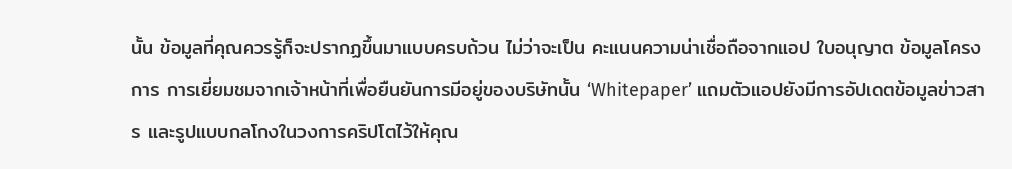นั้น ข้อมูลที่คุณควรรู้ก็จะปรากฏขึ้นมาแบบครบถ้วน ไม่ว่าจะเป็น คะแนนความน่าเชื่อถือจากแอป ใบอนุญาต ข้อมูลโครงการ การเยี่ยมชมจากเจ้าหน้าที่เพื่อยืนยันการมีอยู่ของบริษัทนั้น ‘Whitepaper’ แถมตัวแอปยังมีการอัปเดตข้อมูลข่าวสาร และรูปแบบกลโกงในวงการคริปโตไว้ให้คุณ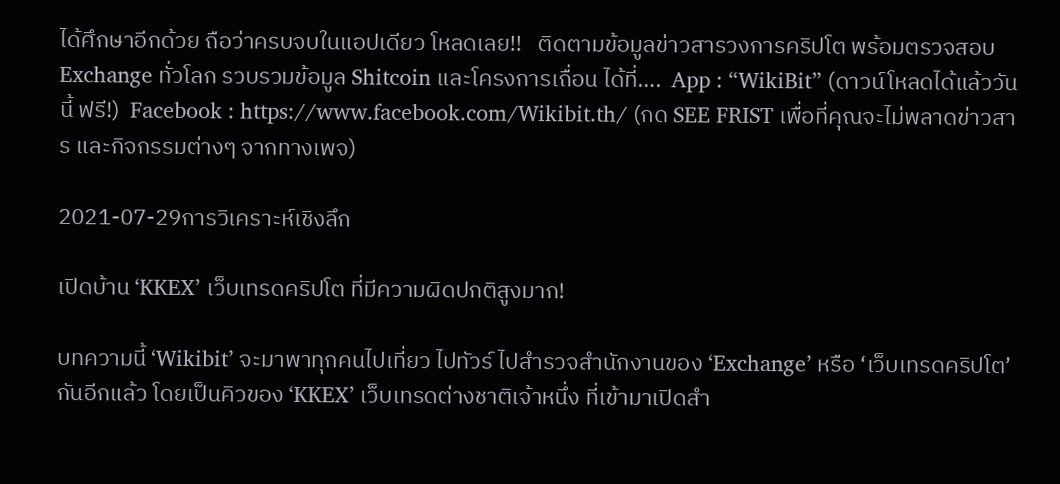ได้ศึกษาอีกด้วย ถือว่าครบจบในแอปเดียว โหลดเลย!!   ติดตามข้อมูลข่าวสารวงการคริปโต พร้อมตรวจสอบ Exchange ทั่วโลก รวบรวมข้อมูล Shitcoin และโครงการเถื่อน ได้ที่….  App : “WikiBit” (ดาวน์โหลดได้แล้ววันนี้ ฟรี!)  Facebook : https://www.facebook.com/Wikibit.th/ (กด SEE FRIST เพื่อที่คุณจะไม่พลาดข่าวสาร และกิจกรรมต่างๆ จากทางเพจ)

2021-07-29การวิเคราะห์เชิงลึก

เปิดบ้าน ‘KKEX’ เว็บเทรดคริปโต ที่มีความผิดปกติสูงมาก!

บทความนี้ ‘Wikibit’ จะมาพาทุกคนไปเที่ยว ไปทัวร์ ไปสำรวจสำนักงานของ ‘Exchange’ หรือ ‘เว็บเทรดคริปโต’ กันอีกแล้ว โดยเป็นคิวของ ‘KKEX’ เว็บเทรดต่างชาติเจ้าหนึ่ง ที่เข้ามาเปิดสำ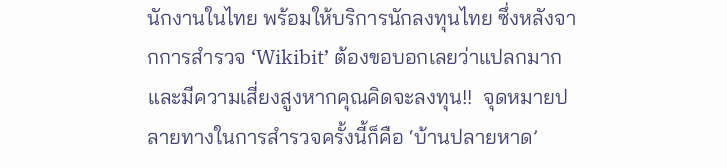นักงานในไทย พร้อมให้บริการนักลงทุนไทย ซึ่งหลังจากการสำรวจ ‘Wikibit’ ต้องขอบอกเลยว่าแปลกมาก และมีความเสี่ยงสูงหากคุณคิดจะลงทุน!!  จุดหมายปลายทางในการสำรวจครั้งนี้ก็คือ ‘บ้านปลายหาด’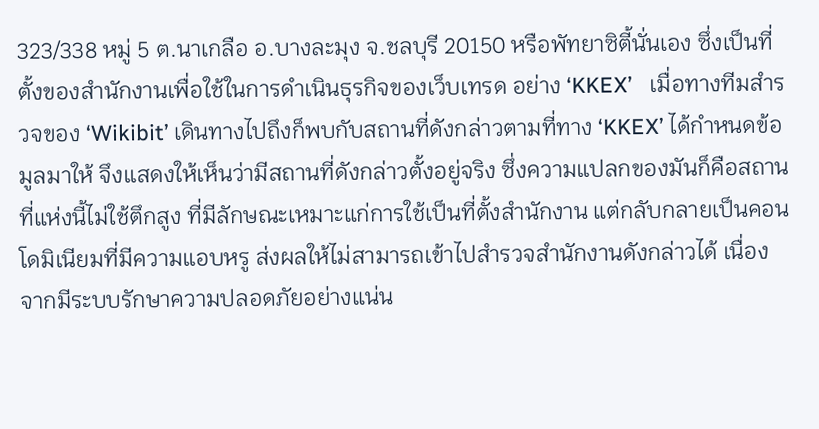323/338 หมู่ 5 ต.นาเกลือ อ.บางละมุง จ.ชลบุรี 20150 หรือพัทยาซิตี้นั่นเอง ซึ่งเป็นที่ตั้งของสำนักงานเพื่อใช้ในการดำเนินธุรกิจของเว็บเทรด อย่าง ‘KKEX’   เมื่อทางทีมสำรวจของ ‘Wikibit’ เดินทางไปถึงก็พบกับสถานที่ดังกล่าวตามที่ทาง ‘KKEX’ ได้กำหนดข้อมูลมาให้ จึงแสดงให้เห็นว่ามีสถานที่ดังกล่าวตั้งอยู่จริง ซึ่งความแปลกของมันก็คือสถานที่แห่งนี้ไม่ใช้ตึกสูง ที่มีลักษณะเหมาะแก่การใช้เป็นที่ตั้งสำนักงาน แต่กลับกลายเป็นคอนโดมิเนียมที่มีความแอบหรู ส่งผลให้ไม่สามารถเข้าไปสำรวจสำนักงานดังกล่าวได้ เนื่องจากมีระบบรักษาความปลอดภัยอย่างแน่น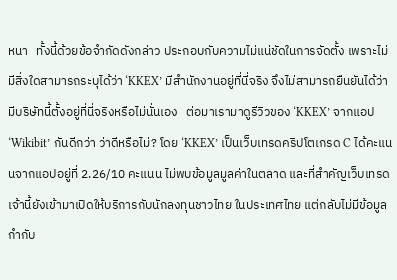หนา   ทั้งนี้ด้วยข้อจำกัดดังกล่าว ประกอบกับความไม่แน่ชัดในการจัดตั้ง เพราะไม่มีสิ่งใดสามารถระบุได้ว่า ‘KKEX’ มีสำนักงานอยู่ที่นี่จริง จึงไม่สามารถยืนยันได้ว่ามีบริษัทนี้ตั้งอยู่ที่นี่จริงหรือไม่นั่นเอง   ต่อมาเรามาดูรีวิวของ ‘KKEX’ จากแอป ‘Wikibit’ กันดีกว่า ว่าดีหรือไม่? โดย ‘KKEX’ เป็นเว็บเทรดคริปโตเกรด C ได้คะแนนจากแอปอยู่ที่ 2.26/10 คะแนน ไม่พบข้อมูลมูลค่าในตลาด และที่สำคัญเว็บเทรดเจ้านี้ยังเข้ามาเปิดให้บริการกับนักลงทุนชาวไทย ในประเทศไทย แต่กลับไม่มีข้อมูลกำกับ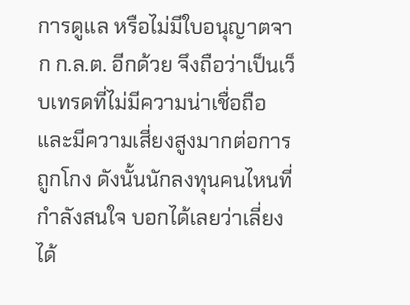การดูแล หรือไม่มีใบอนุญาตจาก ก.ล.ต. อีกด้วย จึงถือว่าเป็นเว็บเทรดที่ไม่มีความน่าเชื่อถือ และมีความเสี่ยงสูงมากต่อการถูกโกง ดังนั้นนักลงทุนคนไหนที่กำลังสนใจ บอกได้เลยว่าเลี่ยงได้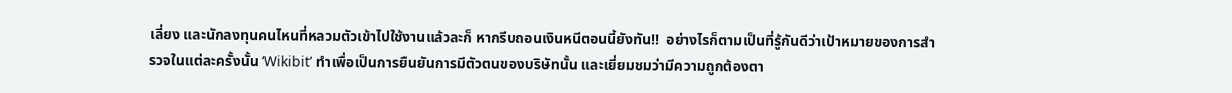เลี่ยง และนักลงทุนคนไหนที่หลวมตัวเข้าไปใช้งานแล้วละก็ หากรีบถอนเงินหนีตอนนี้ยังทัน!!  อย่างไรก็ตามเป็นที่รู้กันดีว่าเป้าหมายของการสำรวจในแต่ละครั้งนั้น ‘Wikibit’ ทำเพื่อเป็นการยืนยันการมีตัวตนของบริษัทนั้น และเยี่ยมชมว่ามีความถูกต้องตา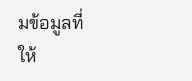มข้อมูลที่ให้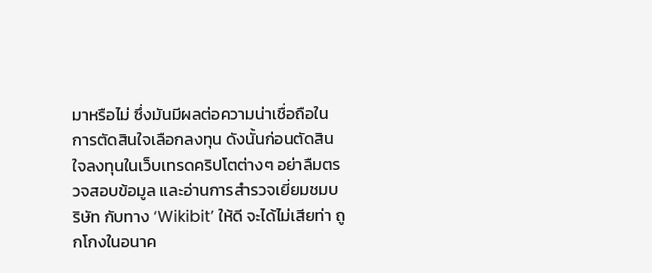มาหรือไม่ ซึ่งมันมีผลต่อความน่าเชื่อถือในการตัดสินใจเลือกลงทุน ดังนั้นก่อนตัดสินใจลงทุนในเว็บเทรดคริปโตต่างๆ อย่าลืมตรวจสอบข้อมูล และอ่านการสำรวจเยี่ยมชมบริษัท กับทาง ‘Wikibit’ ให้ดี จะได้ไม่เสียท่า ถูกโกงในอนาค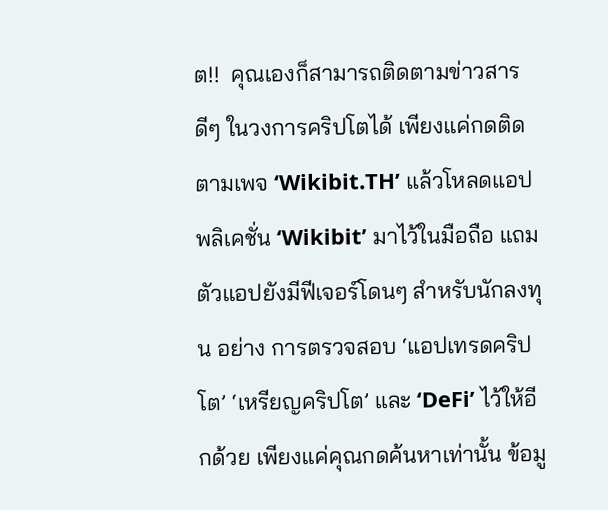ต!!  คุณเองก็สามารถติดตามข่าวสารดีๆ ในวงการคริปโตได้ เพียงแค่กดติดตามเพจ ‘Wikibit.TH’ แล้วโหลดแอปพลิเคชั่น ‘Wikibit’ มาไว้ในมือถือ แถมตัวแอปยังมีฟีเจอร์โดนๆ สำหรับนักลงทุน อย่าง การตรวจสอบ ‘แอปเทรดคริปโต’ ‘เหรียญคริปโต’ และ ‘DeFi’ ไว้ให้อีกด้วย เพียงแค่คุณกดค้นหาเท่านั้น ข้อมู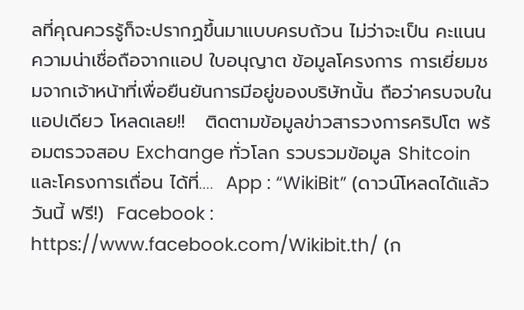ลที่คุณควรรู้ก็จะปรากฏขึ้นมาแบบครบถ้วน ไม่ว่าจะเป็น คะแนนความน่าเชื่อถือจากแอป ใบอนุญาต ข้อมูลโครงการ การเยี่ยมชมจากเจ้าหน้าที่เพื่อยืนยันการมีอยู่ของบริษัทนั้น ถือว่าครบจบในแอปเดียว โหลดเลย!!   ติดตามข้อมูลข่าวสารวงการคริปโต พร้อมตรวจสอบ Exchange ทั่วโลก รวบรวมข้อมูล Shitcoin และโครงการเถื่อน ได้ที่….  App : “WikiBit” (ดาวน์โหลดได้แล้ววันนี้ ฟรี!)  Facebook : https://www.facebook.com/Wikibit.th/ (ก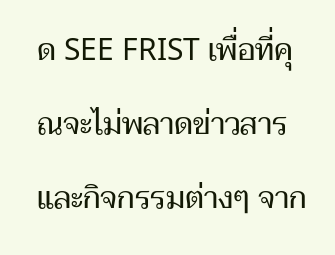ด SEE FRIST เพื่อที่คุณจะไม่พลาดข่าวสาร และกิจกรรมต่างๆ จาก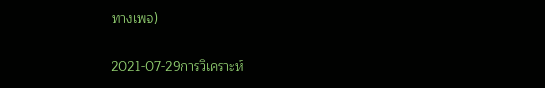ทางเพจ)

2021-07-29การวิเคราะห์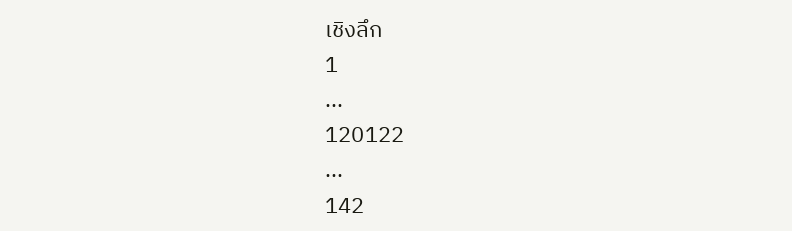เชิงลึก
1
...
120122
...
142